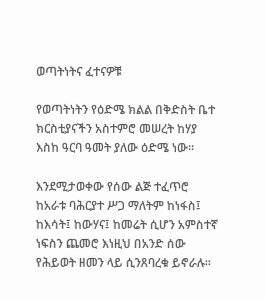ወጣትነትና ፈተናዎቹ

የወጣትነትን የዕድሜ ክልል በቅድስት ቤተ ክርስቲያናችን አስተምሮ መሠረት ከሃያ እስከ ዓርባ ዓመት ያለው ዕድሜ ነው፡፡

እንደሚታወቀው የሰው ልጅ ተፈጥሮ ከአራቱ ባሕርያተ ሥጋ ማለትም ከነፋስ፤ ከእሳት፤ ከውሃና፤ ከመሬት ሲሆን አምስተኛ ነፍስን ጨመሮ እነዚህ በአንድ ሰው የሕይወት ዘመን ላይ ሲንጸባረቁ ይኖራሉ፡፡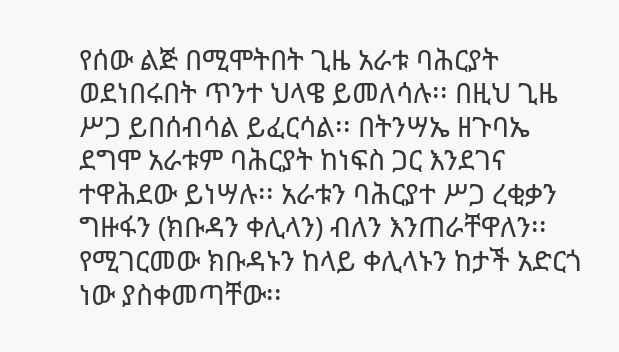የሰው ልጅ በሚሞትበት ጊዜ አራቱ ባሕርያት ወደነበሩበት ጥንተ ህላዌ ይመለሳሉ፡፡ በዚህ ጊዜ ሥጋ ይበሰብሳል ይፈርሳል፡፡ በትንሣኤ ዘጉባኤ ደግሞ አራቱም ባሕርያት ከነፍስ ጋር እንደገና  ተዋሕደው ይነሣሉ፡፡ አራቱን ባሕርያተ ሥጋ ረቂቃን ግዙፋን (ክቡዳን ቀሊላን) ብለን እንጠራቸዋለን፡፡ የሚገርመው ክቡዳኑን ከላይ ቀሊላኑን ከታች አድርጎ ነው ያስቀመጣቸው፡፡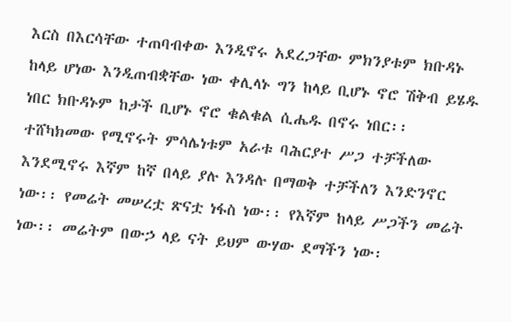እርስ በእርሳቸው ተጠባብቀው እንዲኖሩ አደረጋቸው ምክንያቱም ክቡዳኑ ከላይ ሆነው እንዲጠብቋቸው ነው ቀሊላኑ ግን ከላይ ቢሆኑ ኖሮ ሽቅብ ይሄዱ ነበር ክቡዳኑም ከታች ቢሆኑ ኖሮ ቁልቁል ሲሔዱ በኖሩ ነበር፡፡ ተሸካክመው የሚኖሩት ምሳሌነቱም አራቱ ባሕርያተ ሥጋ ተቻችለው እንደሚኖሩ እኛም ከኛ በላይ ያሉ እንዳሉ በማወቅ ተቻችለን እንድንኖር ነው፡፡ የመሬት መሠረቷ ጽናቷ ነፋስ ነው፡፡ የእኛም ከላይ ሥጋችን መሬት ነው፡፡ መሬትም በውኃ ላይ ናት ይህም ውሃው ደማችን ነው፡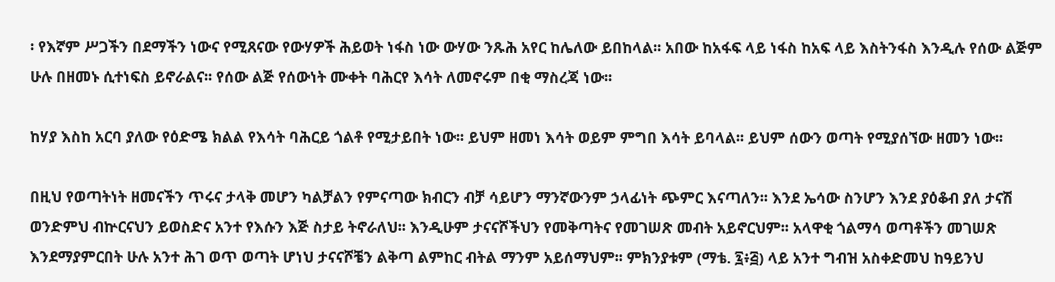፡ የእኛም ሥጋችን በደማችን ነውና የሚጸናው የውሃዎች ሕይወት ነፋስ ነው ውሃው ንጹሕ አየር ከሌለው ይበከላል፡፡ አበው ከአፋፍ ላይ ነፋስ ከአፍ ላይ እስትንፋስ እንዲሉ የሰው ልጅም ሁሉ በዘመኑ ሲተነፍስ ይኖራልና፡፡ የሰው ልጅ የሰውነት ሙቀት ባሕርየ እሳት ለመኖሩም በቂ ማስረጃ ነው፡፡

ከሃያ እስከ አርባ ያለው የዕድሜ ክልል የእሳት ባሕርይ ጎልቶ የሚታይበት ነው፡፡ ይህም ዘመነ እሳት ወይም ምግበ እሳት ይባላል፡፡ ይህም ሰውን ወጣት የሚያሰኘው ዘመን ነው፡፡

በዚህ የወጣትነት ዘመናችን ጥሩና ታላቅ መሆን ካልቻልን የምናጣው ክብርን ብቻ ሳይሆን ማንኛውንም ኃላፊነት ጭምር እናጣለን፡፡ እንደ ኤሳው ስንሆን እንደ ያዕቆብ ያለ ታናሽ ወንድምህ ብኵርናህን ይወስድና አንተ የእሱን እጅ ስታይ ትኖራለህ፡፡ እንዲሁም ታናናሾችህን የመቅጣትና የመገሠጽ መብት አይኖርህም፡፡ አላዋቂ ጎልማሳ ወጣቶችን መገሠጽ እንደማያምርበት ሁሉ አንተ ሕገ ወጥ ወጣት ሆነህ ታናናሾቼን ልቅጣ ልምከር ብትል ማንም አይሰማህም፡፡ ምክንያቱም (ማቴ. ፯፥፭) ላይ አንተ ግብዝ አስቀድመህ ከዓይንህ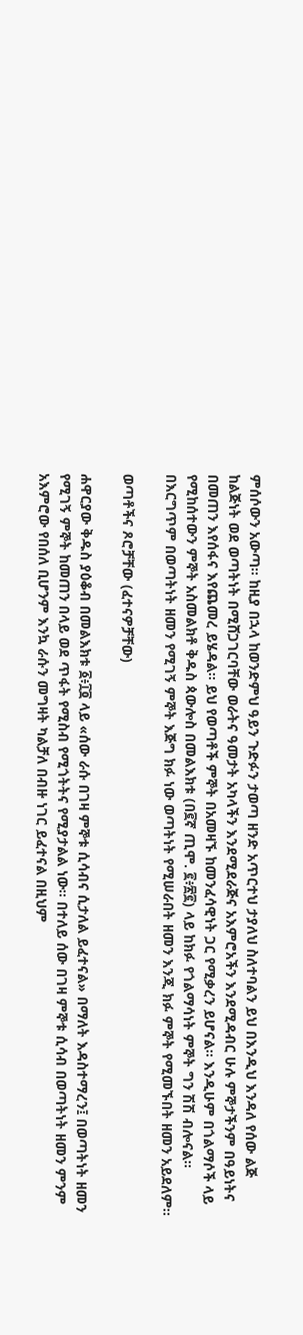ምሰሶውን አውጣ፡፡ ከዚያ በኋላ ከወንድምህ ዓይን ጉድፉን ታወጣ ዘንድ አጥርተህ ታያለህ ስለተባልን ይህ በእንዲህ እንዳለ የሰው ልጅ ከልጅነት ወደ ወጣትነት በሚሸጋገርባቸው ወራትና ዓመታት አካላችን እንደሚደራጅና አእምሮአችን እንደሚዳብር ሁሉ ምኞታችንም በዓይነትና በመጠን እየሰፋና እየጨመረ ይሄዳል፡፡ ይህ የወጣቶች ምኞት በአመዛኙ ከመንፈሳዊነት ጋር የሚቃረን ይሆናል፡፡ እንዲሁም በጎልማሶች ላይ የሚከሰተውን ምኞት አስመልክቶ ቅዱስ ጳውሎስ በመልእክቱ (በ፪ኛ ጢሞ. ፪፥፳፪) ላይ ከክፉ የጎልማሳነት ምኞት ግን ሽሽ ብሎናል፡፡ በእርግጥም በወጣትነት ዘመን የሚገኝ ምኞት እጅግ ክፉ ነው ወጣትነት የሚሠራበት ዘመን እንጂ ክፉ ምኞት የሚመኙበት ዘመን አይደለም፡፡

ወጣቶችና ጾሮቻቸው (ፈተናዎቻቸው)

ሐዋርያው ቅዱስ ያዕቆብ በመልእክቱ ፩፥፲፬ ላይ «ሰው ራሱ በገዛ ምኞቱ ሲሳብና ሲታለል ይፈተናል» በማለት እዳስተማረን፤ በወጣትነት ዘመን የሚገኝ ምኞት ከመጠን በላይ ወደ ጥፋት የሚስብ የሚጎትትና የሚያታልል ነው፡፡ በተለይ ሰው በገዛ ምኞቱ ሲሳብ በወጣትነት ዘመን ምንም አእምሮው የበሰለ ቢሆንም እንኳ ራሱን መግዛት ካልቻለ በብዙ ነገር ይፈተናል በዚህም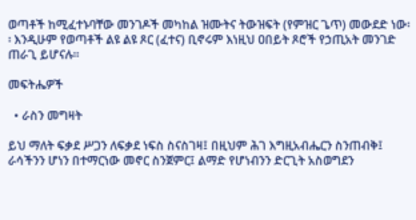ወጣቶች ከሚፈተኑባቸው መንገዶች መካከል ዝሙትና ትውዝፍት (የምዝር ጌጥ) መውደድ ነው፡፡ እንዲሁም የወጣቶች ልዩ ልዩ ጾር (ፈተና) ቢኖሩም እነዚህ ዐበይት ጾሮች የኃጢአት መንገድ ጠራጊ ይሆናሉ፡፡

መፍትሔዎች

  • ራስን መግዛት

ይህ ማለት ፍቃደ ሥጋን ለፍቃደ ነፍስ ስናስገዛ፤ በዚህም ሕገ እግዚአብሔርን ስንጠብቅ፤ ራሳችንን ሆነን በተማርነው መኖር ስንጀምር፤ ልማድ የሆነብንን ድርጊት አስወግደን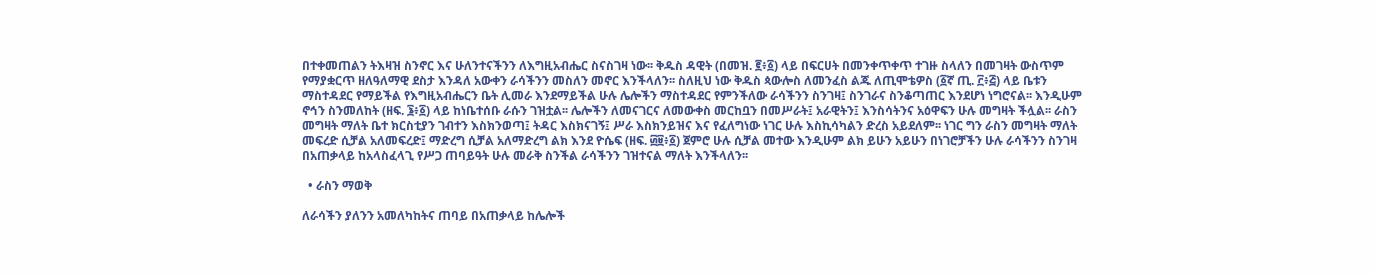በተቀመጠልን ትእዛዝ ስንኖር እና ሁለንተናችንን ለእግዚአብሔር ስናስገዛ ነው፡፡ ቅዱስ ዳዊት (በመዝ. ፪፥፩) ላይ በፍርሀት በመንቀጥቀጥ ተገዙ ስላለን በመገዛት ውስጥም የማያቋርጥ ዘለዓለማዊ ደስታ እንዳለ አውቀን ራሳችንን መስለን መኖር እንችላለን፡፡ ስለዚህ ነው ቅዱስ ጳውሎስ ለመንፈስ ልጁ ለጢሞቴዎስ (፩ኛ ጢ. ፫፥፭) ላይ ቤቱን ማስተዳደር የማይችል የእግዚአብሔርን ቤት ሊመራ እንደማይችል ሁሉ ሌሎችን ማስተዳደር የምንችለው ራሳችንን ስንገዛ፤ ስንገራና ስንቆጣጠር እንደሆነ ነግሮናል፡፡ እንዲሁም ኖኅን ስንመለከት (ዘፍ. ፮፥፩) ላይ ከነቤተሰቡ ራሱን ገዝቷል፡፡ ሌሎችን ለመናገርና ለመውቀስ መርከቧን በመሥራት፤ አራዊትን፤ እንስሳትንና አዕዋፍን ሁሉ መግዛት ችሏል፡፡ ራስን መግዛት ማለት ቤተ ክርስቲያን ገብተን እስክንወጣ፤ ትዳር እስክናገኝ፤ ሥራ እስክንይዝና እና የፈለግነው ነገር ሁሉ እስኪሳካልን ድረስ አይደለም፡፡ ነገር ግን ራስን መግዛት ማለት መፍረድ ሲቻል አለመፍረድ፤ ማድረግ ሲቻል አለማድረግ ልክ እንደ ዮሴፍ (ዘፍ. ፴፱፥፩) ጀምሮ ሁሉ ሲቻል መተው እንዲሁም ልክ ይሁን አይሁን በነገሮቻችን ሁሉ ራሳችንን ስንገዛ በአጠቃላይ ከአላስፈላጊ የሥጋ ጠባይዓት ሁሉ መራቅ ስንችል ራሳችንን ገዝተናል ማለት እንችላለን፡፡

  • ራስን ማወቅ

ለራሳችን ያለንን አመለካከትና ጠባይ በአጠቃላይ ከሌሎች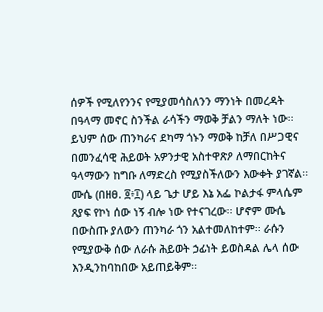ሰዎች የሚለየንንና የሚያመሳስለንን ማንነት በመረዳት በዓላማ መኖር ስንችል ራሳችን ማወቅ ቻልን ማለት ነው፡፡ ይህም ሰው ጠንካራና ደካማ ጎኑን ማወቅ ከቻለ በሥጋዊና በመንፈሳዊ ሕይወት አዎንታዊ አስተዋጽዖ ለማበርከትና ዓላማውን ከግቡ ለማድረስ የሚያስችለውን እውቀት ያገኛል፡፡ ሙሴ (በዘፀ. ፬፥፲) ላይ ጌታ ሆይ እኔ አፌ ኮልታፋ ምላሴም ጸያፍ የኮነ ሰው ነኝ ብሎ ነው የተናገረው፡፡ ሆኖም ሙሴ በውስጡ ያለውን ጠንካራ ጎን አልተመለከተም፡፡ ራሱን የሚያውቅ ሰው ለራሱ ሕይወት ኃፊነት ይወስዳል ሌላ ሰው እንዲንከባከበው አይጠይቅም፡፡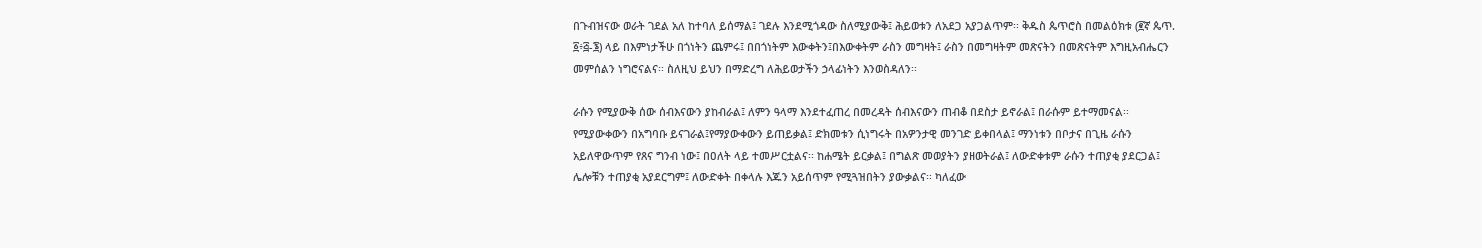በጉብዝናው ወራት ገደል አለ ከተባለ ይሰማል፤ ገደሉ እንደሚጎዳው ስለሚያውቅ፤ ሕይወቱን ለአደጋ አያጋልጥም፡፡ ቅዱስ ጴጥሮስ በመልዕክቱ (፪ኛ ጴጥ. ፩፥፭-፮) ላይ በእምነታችሁ በጎነትን ጨምሩ፤ በበጎነትም እውቀትን፤በእውቀትም ራስን መግዛት፤ ራስን በመግዛትም መጽናትን በመጽናትም እግዚአብሔርን መምሰልን ነግሮናልና፡፡ ስለዚህ ይህን በማድረግ ለሕይወታችን ኃላፊነትን እንወስዳለን፡፡

ራሱን የሚያውቅ ሰው ሰብእናውን ያከብራል፤ ለምን ዓላማ እንደተፈጠረ በመረዳት ሰብእናውን ጠብቆ በደስታ ይኖራል፤ በራሱም ይተማመናል፡፡ የሚያውቀውን በአግባቡ ይናገራል፤የማያውቀውን ይጠይቃል፤ ድክመቱን ሲነግሩት በአዎንታዊ መንገድ ይቀበላል፤ ማንነቱን በቦታና በጊዜ ራሱን አይለዋውጥም የጸና ግንብ ነው፤ በዐለት ላይ ተመሥርቷልና፡፡ ከሐሜት ይርቃል፤ በግልጽ መወያትን ያዘወትራል፤ ለውድቀቱም ራሱን ተጠያቂ ያደርጋል፤ ሌሎቹን ተጠያቂ አያደርግም፤ ለውድቀት በቀላሉ እጁን አይሰጥም የሚጓዝበትን ያውቃልና፡፡ ካለፈው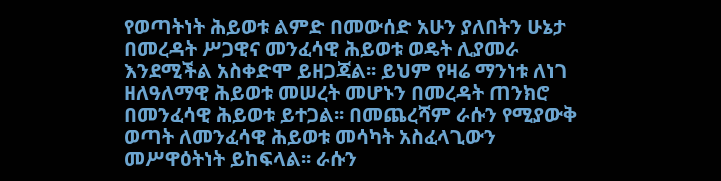የወጣትነት ሕይወቱ ልምድ በመውሰድ አሁን ያለበትን ሁኔታ በመረዳት ሥጋዊና መንፈሳዊ ሕይወቱ ወዴት ሊያመራ እንደሚችል አስቀድሞ ይዘጋጃል፡፡ ይህም የዛሬ ማንነቱ ለነገ ዘለዓለማዊ ሕይወቱ መሠረት መሆኑን በመረዳት ጠንክሮ በመንፈሳዊ ሕይወቱ ይተጋል፡፡ በመጨረሻም ራሱን የሚያውቅ ወጣት ለመንፈሳዊ ሕይወቱ መሳካት አስፈላጊውን መሥዋዕትነት ይከፍላል፡፡ ራሱን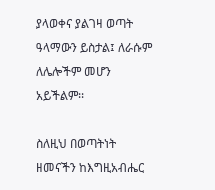ያላወቀና ያልገዛ ወጣት ዓላማውን ይስታል፤ ለራሱም ለሌሎችም መሆን አይችልም፡፡

ስለዚህ በወጣትነት ዘመናችን ከእግዚአብሔር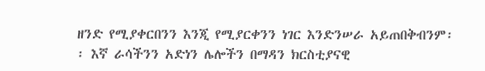ዘንድ የሚያቀርበንን እንጂ የሚያርቀንን ነገር እንድንሠራ አይጠበቅብንም፡፡ እኛ ራሳችንን አድነን ሌሎችን በማዳን ክርስቲያናዊ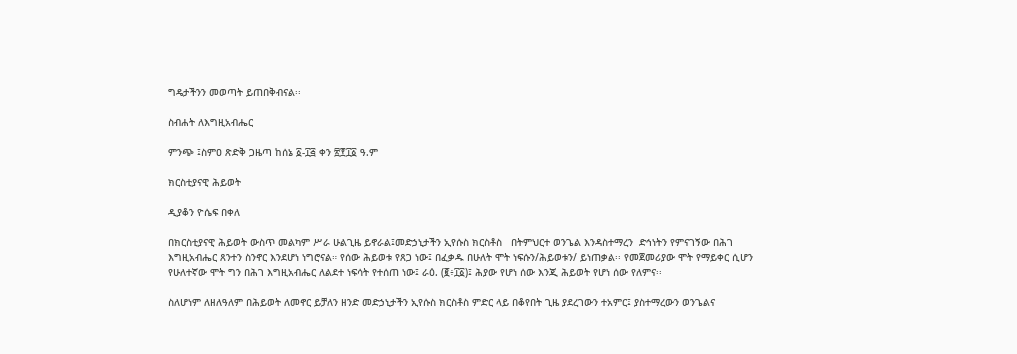ግዴታችንን መወጣት ይጠበቅብናል፡፡

ስብሐት ለእግዚአብሔር

ምንጭ ፤ስምዐ ጽድቅ ጋዜጣ ከሰኔ ፩-፲፭ ቀን ፳፻፲፩ ዓ.ም

ክርስቲያናዊ ሕይወት

ዲያቆን ዮሴፍ በቀለ

በክርስቲያናዊ ሕይወት ውስጥ መልካም ሥራ ሁልጊዜ ይኖራል፤መድኃኒታችን ኢየሱስ ክርስቶስ   በትምህርተ ወንጌል እንዳስተማረን  ድኅነትን የምናገኝው በሕገ እግዚአብሔር ጸንተን ስንኖር እንደሆነ ነግሮናል። የሰው ሕይወቱ የጸጋ ነው፤ በፈቃዱ በሁለት ሞት ነፍሱን/ሕይወቱን/ ይነጠቃል፡፡ የመጀመሪያው ሞት የማይቀር ሲሆን የሁለተኛው ሞት ግን በሕገ እግዚአብሔር ለልደተ ነፍሳት የተሰጠ ነው፤ ራዕ. (፪፥፲፩)፤ ሕያው የሆነ ሰው እንጂ ሕይወት የሆነ ሰው የለምና፡፡

ስለሆነም ለዘለዓለም በሕይወት ለመኖር ይቻለን ዘንድ መድኃኒታችን ኢየሱስ ክርስቶስ ምድር ላይ በቆየበት ጊዜ ያደረገውን ተአምር፤ ያስተማረውን ወንጌልና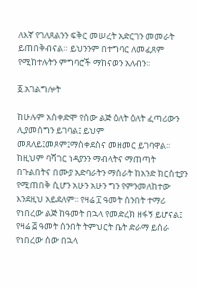ለእኛ የገለጸልንን ፍቅር መሠረት አድርገን መመራት ይጠበቅብናል። ይህንንም በተግባር ለመፈጸም የሚከተሉትን ምግባሮች ማከናወን አለብን፡፡

፩.አገልግሎት

ከሁሉም አስቀድሞ የሰው ልጅ ዕለት ዕለት ፈጣሪውን ሊያመሰግን ይገባል፤ ይህም መጸለይ፤መጾም፤ማስቀደስና መዘመር ይገባዋል፡፡ ከዚህም ባሻገር ነዳያንን ማብላትና ማጠጣት በጉልበትና በሙያ አድባራትን ማሰራት ከአንድ ክርስቲያን የሚጠበቅ ሲሆን አሁን አሁን ግን የምንመለከተው እንደዚህ አይደለም፡፡ የዛሬ ፲ ዓመት ሰንበት ተማሪ የነበረው ልጅ ከዓመት በኋላ የመድረክ ዘፋኝ ይሆናል፤ የዛሬ ፭ ዓመት ሰንበት ትምህርት ቤት ድራማ ይሰራ የነበረው ሰው በኋላ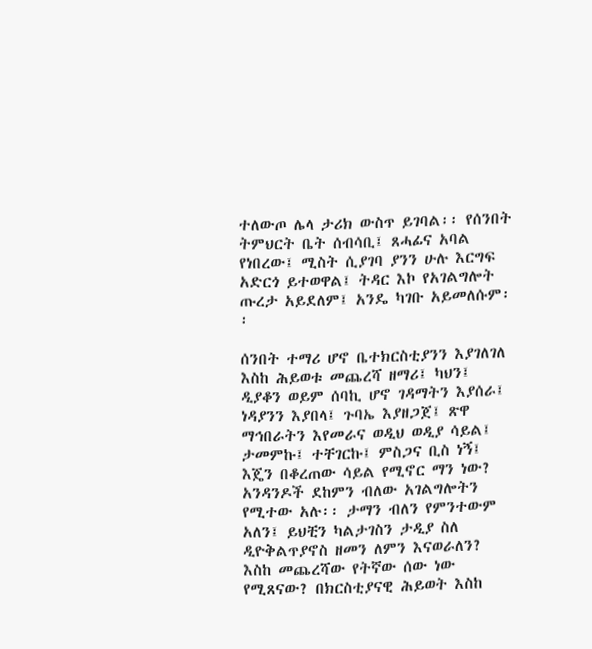ተለውጦ ሌላ ታሪክ ውስጥ ይገባል፡፡ የሰንበት ትምህርት ቤት ሰብሳቢ፤ ጸሓፊና አባል የነበረው፤ ሚስት ሲያገባ ያንን ሁሉ እርግፍ አድርጎ ይተወዋል፤ ትዳር እኮ የአገልግሎት ጡረታ አይደለም፤ አንዴ ካገቡ አይመለሱም፡፡

ሰንበት ተማሪ ሆኖ ቤተክርስቲያንን እያገለገለ እስከ ሕይወቱ መጨረሻ ዘማሪ፤ ካህን፤ ዲያቆን ወይም ሰባኪ ሆኖ ገዳማትን እያሰራ፤ ነዳያንን እያበላ፤ ጉባኤ እያዘጋጀ፤ ጽዋ ማኅበራትን እየመራና ወዲህ ወዲያ ሳይል፤ ታመምኩ፤ ተቸገርኩ፤ ምስጋና ቢስ ነኝ፤ እጄን በቆረጠው ሳይል የሚኖር ማን ነው? አንዳንዶች ደከምን ብለው አገልግሎትን  የሚተው አሉ፡፡ ታማን ብለን የምንተውም አለን፤ ይህቺን ካልታገስን ታዲያ ስለ ዲዮቅልጥያኖስ ዘመን ለምን እናወራለን? እስከ መጨረሻው የትኛው ሰው ነው የሚጸናው? በክርስቲያናዊ ሕይወት እስከ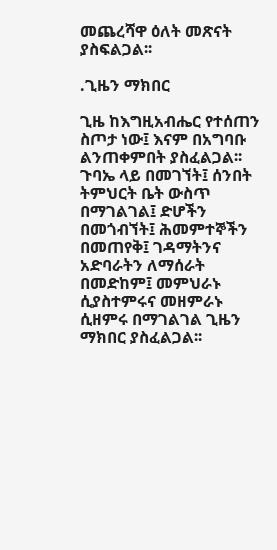መጨረሻዋ ዕለት መጽናት ያስፍልጋል፡፡

.ጊዜን ማክበር

ጊዜ ከእግዚአብሔር የተሰጠን ስጦታ ነው፤ እናም በአግባቡ ልንጠቀምበት ያስፈልጋል፡፡ ጉባኤ ላይ በመገኘት፤ ሰንበት ትምህርት ቤት ውስጥ በማገልገል፤ ድሆችን በመጎብኘት፤ ሕመምተኞችን በመጠየቅ፤ ገዳማትንና አድባራትን ለማሰራት በመድከም፤ መምህራኑ ሲያስተምሩና መዘምራኑ ሲዘምሩ በማገልገል ጊዜን ማክበር ያስፈልጋል፡፡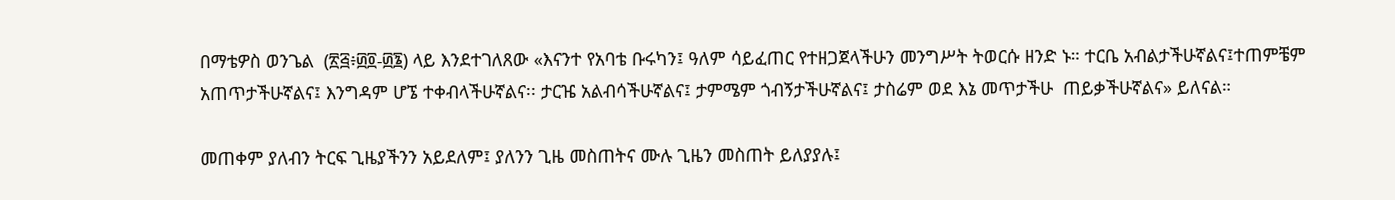በማቴዎስ ወንጌል  (፳፭፥፴፬-፴፮) ላይ እንደተገለጸው «እናንተ የአባቴ ቡሩካን፤ ዓለም ሳይፈጠር የተዘጋጀላችሁን መንግሥት ትወርሱ ዘንድ ኑ። ተርቤ አብልታችሁኛልና፤ተጠምቼም አጠጥታችሁኛልና፤ እንግዳም ሆኜ ተቀብላችሁኛልና፡፡ ታርዤ አልብሳችሁኛልና፤ ታምሜም ጎብኝታችሁኛልና፤ ታስሬም ወደ እኔ መጥታችሁ  ጠይቃችሁኛልና» ይለናል።

መጠቀም ያለብን ትርፍ ጊዜያችንን አይደለም፤ ያለንን ጊዜ መስጠትና ሙሉ ጊዜን መስጠት ይለያያሉ፤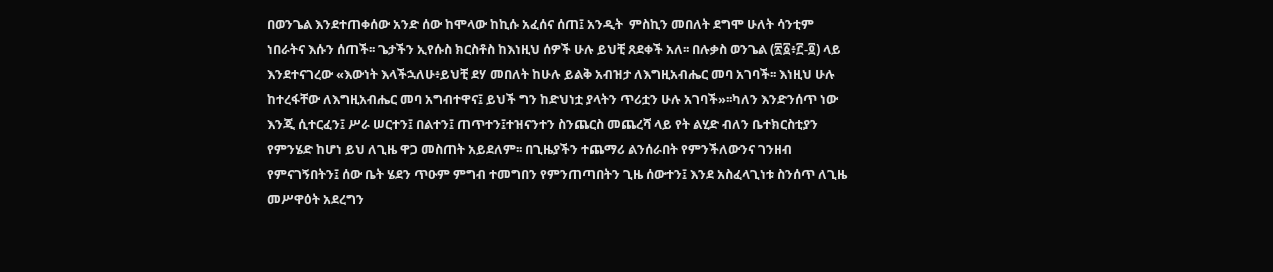በወንጌል እንደተጠቀሰው አንድ ሰው ከሞላው ከኪሱ አፈሰና ሰጠ፤ አንዲት  ምስኪን መበለት ደግሞ ሁለት ሳንቲም ነበራትና እሱን ሰጠች፡፡ ጌታችን ኢየሱስ ክርስቶስ ከእነዚህ ሰዎች ሁሉ ይህቺ ጸደቀች አለ፡፡ በሉቃስ ወንጌል (፳፩፥፫-፬) ላይ እንደተናገረው «እውነት እላችኋለሁ፥ይህቺ ደሃ መበለት ከሁሉ ይልቅ አብዝታ ለእግዚአብሔር መባ አገባች፡፡ እነዚህ ሁሉ ከተረፋቸው ለእግዚአብሔር መባ አግብተዋና፤ ይህች ግን ከድህነቷ ያላትን ጥሪቷን ሁሉ አገባች»፡፡ካለን እንድንሰጥ ነው እንጂ ሲተርፈን፤ ሥራ ሠርተን፤ በልተን፤ ጠጥተን፤ተዝናንተን ስንጨርስ መጨረሻ ላይ የት ልሂድ ብለን ቤተክርስቲያን የምንሄድ ከሆነ ይህ ለጊዜ ዋጋ መስጠት አይደለም፡፡ በጊዜያችን ተጨማሪ ልንሰራበት የምንችለውንና ገንዘብ የምናገኝበትን፤ ሰው ቤት ሄደን ጥዑም ምግብ ተመግበን የምንጠጣበትን ጊዜ ሰውተን፤ እንደ አስፈላጊነቱ ስንሰጥ ለጊዜ መሥዋዕት አደረግን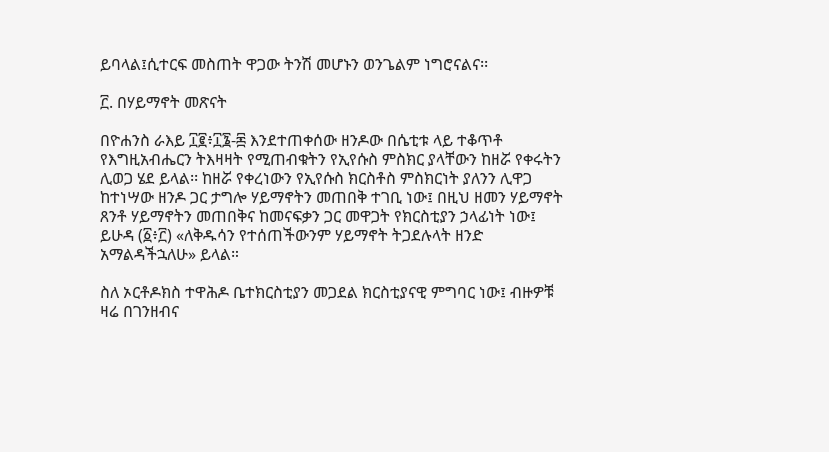ይባላል፤ሲተርፍ መስጠት ዋጋው ትንሽ መሆኑን ወንጌልም ነግሮናልና፡፡

፫. በሃይማኖት መጽናት

በዮሐንስ ራእይ ፲፪፥፲፮-፷ እንደተጠቀሰው ዘንዶው በሴቲቱ ላይ ተቆጥቶ የእግዚአብሔርን ትእዛዛት የሚጠብቁትን የኢየሱስ ምስክር ያላቸውን ከዘሯ የቀሩትን ሊወጋ ሄደ ይላል፡፡ ከዘሯ የቀረነውን የኢየሱስ ክርስቶስ ምስክርነት ያለንን ሊዋጋ ከተነሣው ዘንዶ ጋር ታግሎ ሃይማኖትን መጠበቅ ተገቢ ነው፤ በዚህ ዘመን ሃይማኖት ጸንቶ ሃይማኖትን መጠበቅና ከመናፍቃን ጋር መዋጋት የክርስቲያን ኃላፊነት ነው፤ ይሁዳ (፩፥፫) «ለቅዱሳን የተሰጠችውንም ሃይማኖት ትጋደሉላት ዘንድ አማልዳችኋለሁ» ይላል።

ስለ ኦርቶዶክስ ተዋሕዶ ቤተክርስቲያን መጋደል ክርስቲያናዊ ምግባር ነው፤ ብዙዎቹ ዛሬ በገንዘብና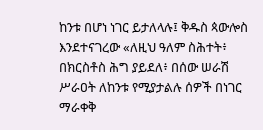ከንቱ በሆነ ነገር ይታለላሉ፤ ቅዱስ ጳውሎስ እንደተናገረው «ለዚህ ዓለም ስሕተት፥ በክርስቶስ ሕግ ያይደለ፥ በሰው ሠራሽ ሥራዐት ለከንቱ የሚያታልሉ ሰዎች በነገር ማራቀቅ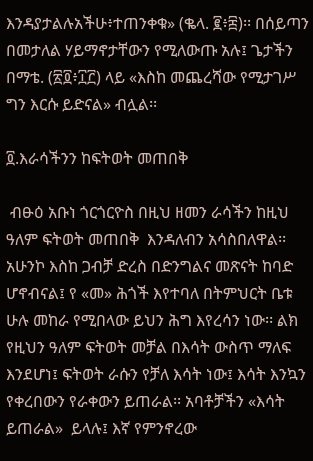እንዳያታልሉአችሁ፥ተጠንቀቁ» (ቈላ. ፪፥፰)፡፡ በሰይጣን በመታለል ሃይማኖታቸውን የሚለውጡ አሉ፤ ጌታችን በማቴ. (፳፬፥፲፫) ላይ «እስከ መጨረሻው የሚታገሥ ግን እርሱ ይድናል» ብሏል፡፡

፬.እራሳችንን ከፍትወት መጠበቅ

 ብፁዕ አቡነ ጎርጎርዮስ በዚህ ዘመን ራሳችን ከዚህ ዓለም ፍትወት መጠበቅ  እንዳለብን አሳስበለዋል፡፡ አሁንኮ እስከ ጋብቻ ድረስ በድንግልና መጽናት ከባድ ሆኖብናል፤ የ «መ» ሕጎች እየተባለ በትምህርት ቤቱ ሁሉ መከራ የሚበላው ይህን ሕግ እየረሳን ነው፡፡ ልክ የዚህን ዓለም ፍትወት መቻል በእሳት ውስጥ ማለፍ እንደሆነ፤ ፍትወት ራሱን የቻለ እሳት ነው፤ እሳት እንኳን የቀረበውን የራቀውን ይጠራል፡፡ አባቶቻችን «እሳት ይጠራል»  ይላሉ፤ እኛ የምንኖረው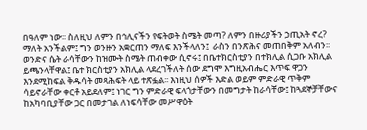በዓለም ነው፡፡ ስለዚህ ለምን በኅሊናችን የፍትወት ስሜት መጣ? ለምን በዙሪያችን ኃጢአት ኖረ? ማለት አንችልም፤ ግን ወንዙን አቋርጠን ማለፍ እንችላለን፤  ራስን በንጽሕና መጠበቅም አለብን፡፡ ወንድና ሴት ራሳቸውን ከዝሙት ስሜት ጠብቀው ሲኖሩ፤ በቤተክርስቲያን በተክሊል ሲጋቡ አክሊል ይጫንላቸዋል፤ ቤተ ክርስቲያን አክሊል ላደረገችለት ሰው ደግሞ እግዚአብሔር እጥፍ ዋጋን እንደሚከፍል ቅዱሳት መጻሕፍት ላይ ተጽፏል፡፡ እነዚህ ሰዎች እድል ወይም ምድራዊ ጥቅም ሳይኖራቸው ቀርቶ አይደለም፤ ነገር ግን ምድራዊ ፍላጎታቸውን በመግታት ከራሳቸው፤ ከጓደኞቻቸውና ከአካባቢያቸው ጋር በመታገል ለነፍሳቸው መሥዋዕት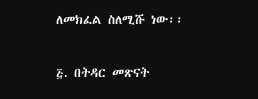ለመክፈል ስለሚሹ ነው፡፡

፭. በትዳር መጽናት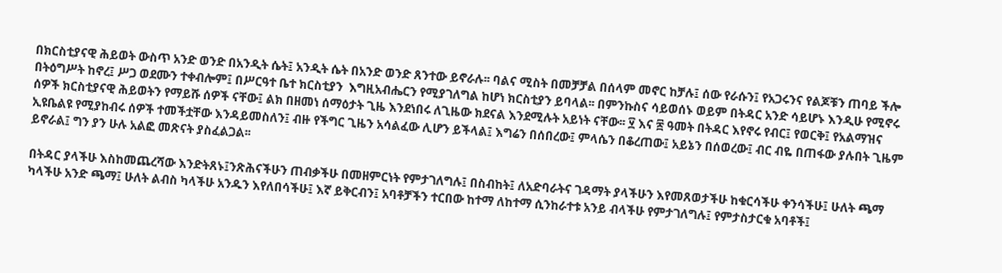በክርስቲያናዊ ሕይወት ውስጥ አንድ ወንድ በአንዲት ሴት፤ አንዲት ሴት በአንድ ወንድ ጸንተው ይኖራሉ፡፡ ባልና ሚስት በመቻቻል በሰላም መኖር ከቻሉ፤ ሰው የራሱን፤ የአጋሩንና የልጆቹን ጠባይ ችሎ በትዕግሥት ከኖረ፤ ሥጋ ወደሙን ተቀብሎም፤ በሥርዓተ ቤተ ክርስቲያን  እግዚአብሔርን የሚያገለግል ከሆነ ክርስቲያን ይባላል፡፡ በምንኩስና ሳይወሰኑ ወይም በትዳር አንድ ሳይሆኑ እንዲሁ የሚኖሩ ሰዎች ክርስቲያናዊ ሕይወትን የማይሹ ሰዎች ናቸው፤ ልክ በዘመነ ሰማዕታት ጊዜ እንደነበሩ ለጊዜው ክደናል እንደሚሉት አይነት ናቸው፡፡ ፶ እና ፷ ዓመት በትዳር እየኖሩ የብር፤ የወርቅ፤ የአልማዝና ኢዩቤልዩ የሚያከብሩ ሰዎች ተመችቷቸው እንዳይመስለን፤ ብዙ የችግር ጊዜን አሳልፈው ሊሆን ይችላል፤ እግሬን በሰበረው፤ ምላሴን በቆረጠው፤ አይኔን በሰወረው፤ ብር ብዬ በጠፋው ያሉበት ጊዜም ይኖራል፤ ግን ያን ሁሉ አልፎ መጽናት ያስፈልጋል፡፡

በትዳር ያላችሁ እስከመጨረሻው እንድትጸኑ፤ንጽሕናችሁን ጠብቃችሁ በመዘምርነት የምታገለግሉ፤ በስብከት፤ ለአድባራትና ገዳማት ያላችሁን እየመጸወታችሁ ከቁርሳችሁ ቀንሳችሁ፤ ሁለት ጫማ ካላችሁ አንድ ጫማ፤ ሁለት ልብስ ካላችሁ አንዱን እየለበሳችሁ፤ እኛ ይቅርብን፤ አባቶቻችን ተርበው ከተማ ለከተማ ሲንከራተቱ አንይ ብላችሁ የምታገለግሉ፤ የምታስታርቁ አባቶች፤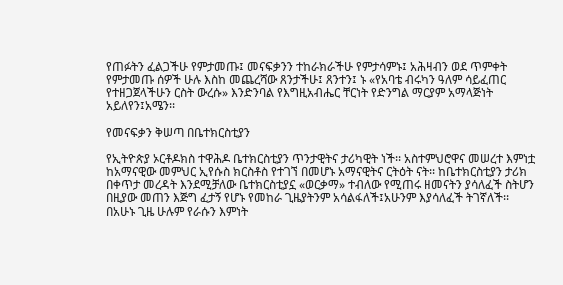የጠፉትን ፈልጋችሁ የምታመጡ፤ መናፍቃንን ተከራክራችሁ የምታሳምኑ፤ አሕዛብን ወደ ጥምቀት የምታመጡ ሰዎች ሁሉ እስከ መጨረሻው ጸንታችሁ፤ ጸንተን፤ ኑ «የአባቴ ብሩካን ዓለም ሳይፈጠር የተዘጋጀላችሁን ርስት ውረሱ» እንድንባል የእግዚአብሔር ቸርነት የድንግል ማርያም አማላጅነት አይለየን፤አሜን፡፡

የመናፍቃን ቅሠጣ በቤተክርስቲያን

የኢትዮጵያ ኦርቶዶክስ ተዋሕዶ ቤተክርስቲያን ጥንታዊትና ታሪካዊት ነች፡፡ አስተምህሮዋና መሠረተ እምነቷ ከአማናዊው መምህር ኢየሱስ ክርስቶስ የተገኘ በመሆኑ አማናዊትና ርትዕት ናት፡፡ ከቤተክርስቲያን ታሪክ በቀጥታ መረዳት እንደሚቻለው ቤተክርስቲያኗ «ወርቃማ» ተብለው የሚጠሩ ዘመናትን ያሳለፈች ስትሆን በዚያው መጠን እጅግ ፈታኝ የሆኑ የመከራ ጊዜያትንም አሳልፋለች፤አሁንም እያሳለፈች ትገኛለች፡፡ በአሁኑ ጊዜ ሁሉም የራሱን እምነት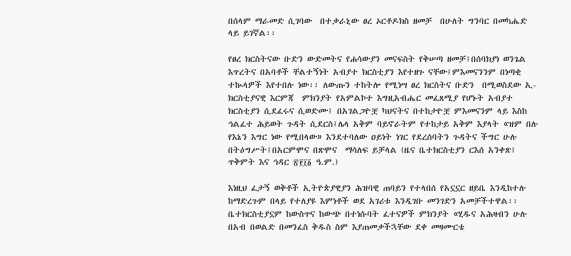በሰላም ማራመድ ሲገባው  በተቃራኒው ፀረ ኦርቶዶክስ ዘመቻ  በሁለት ግንባር በመካሔድ ላይ ይገኛል፡፡

የፀረ ክርስትናው ቡድን ውድመትና የሐሳውያን መናፍስት የቅሠጣ ዘመቻ፤በሰባክያነ ወንጌል እጥረትና በአባቶች ቸልተኝነት አብያተ ክርስቲያን እየተዘጉ ናቸው፤ምእመናንንም በነጣቂ ተኲላዎች እየተበሉ ነው፡፡ ለውጡን ተከትሎ የሚነሣ ፀረ ክርስትና ቡድን  በሚወስደው ኢ-ክርስቲያናዊ እርምጃ  ምክንያት የአምልኮተ እግዚአብሔር መፈጸሚያ የሆኑት አብያተ ክርስቲያን ሲደፈሩና ሲወድሙ፤ በአገልጋዮቿ ካህናትና በተከታዮቿ ምእመናንም ላይ እስከ ኅልፈተ ሕይወት ጉዳት ሲደርስ፤ሌላ አቅም ባይኖራትም የተከታይ አቅም እያላት «ዝም በሉ የእኔን እግር ነው የሚበላው» እንደተባለው ዐይነት ነገር የደረሰባትን ጉዳትና ችግር ሁሉ በትዕግሥት፤በአርምሞና በጽሞና  ማሳለፍ ይቻላል (ዜና ቤተክርስቲያን ርእሰ አንቀጽ፤ ጥቅምት እና ኅዳር ፳፻፲፩ ዓ.ም.)

እነዚህ ፈታኝ ወቅቶች ኢትዮጵያዊያን ሕዝባዊ ጠባይን የተላበሰ የአኗኗር ዘይቤ እንዲከተሉ ከማድረጉም በላይ የተለያዩ እምነቶች ወደ አገሪቱ እንዲገቡ መንገድን አመቻችተዋል፡፡ ቤተክርስቲያኗም ከውስጥና ከውጭ በተነሱባት ፈተናዎች ምክንያት «ሂዱና አሕዛብን ሁሉ በአብ በወልድ በመንፈስ ቅዱስ ስም እያጠመቃችኋቸው ደቀ መዛሙርቴ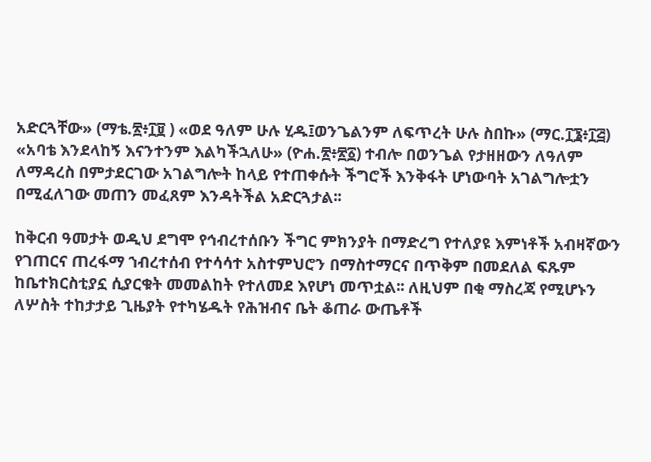አድርጓቸው» (ማቴ.፳፥፲፱ ) «ወደ ዓለም ሁሉ ሂዱ፤ወንጌልንም ለፍጥረት ሁሉ ስበኩ» (ማር.፲፮፥፲፭)  «አባቴ እንደላከኝ እናንተንም እልካችኋለሁ» (ዮሐ.፳፥፳፩) ተብሎ በወንጌል የታዘዘውን ለዓለም ለማዳረስ በምታደርገው አገልግሎት ከላይ የተጠቀሱት ችግሮች እንቅፋት ሆነውባት አገልግሎቷን በሚፈለገው መጠን መፈጸም እንዳትችል አድርጓታል፡፡

ከቅርብ ዓመታት ወዲህ ደግሞ የኅብረተሰቡን ችግር ምክንያት በማድረግ የተለያዩ እምነቶች አብዛኛውን የገጠርና ጠረፋማ ኀብረተሰብ የተሳሳተ አስተምህሮን በማስተማርና በጥቅም በመደለል ፍጹም ከቤተክርስቲያኗ ሲያርቁት መመልከት የተለመደ እየሆነ መጥቷል፡፡ ለዚህም በቂ ማስረጃ የሚሆኑን ለሦስት ተከታታይ ጊዜያት የተካሄዱት የሕዝብና ቤት ቆጠራ ውጤቶች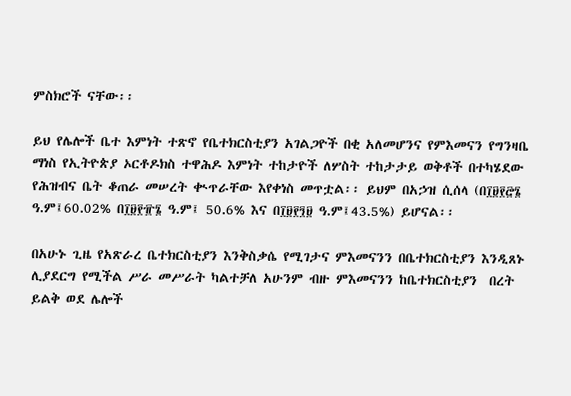ምስክሮች ናቸው፡፡

ይህ የሌሎች ቤተ እምነት ተጽኖ የቤተክርስቲያን አገልጋዮች በቂ አለመሆንና የምእመናን የግንዛቤ ማነስ የኢትዮጵያ ኦርቶዶክስ ተዋሕዶ እምነት ተከታዮች ለሦስት ተከታታይ ወቅቶች በተካሄደው የሕዝብና ቤት ቆጠራ መሠረት ቊጥራቸው እየቀነስ መጥቷል፡፡ ይህም በአኃዝ ሲሰላ (በ፲፱፻፸፮ ዓ.ም፤60.02% በ፲፱፻፹፮ ዓ.ም፤ 50.6% እና በ፲፱፻፺፱ ዓ.ም፤43.5%) ይሆናል፡፡

በአሁኑ ጊዜ የአጽራረ ቤተክርስቲያን እንቅስቃሴ የሚገታና ምእመናንን በቤተክርስቲያን እንዲጸኑ ሊያደርግ የሚችል ሥራ መሥራት ካልተቻለ አሁንም ብዙ ምእመናንን ከቤተክርስቲያን  በረት ይልቅ ወደ ሌሎች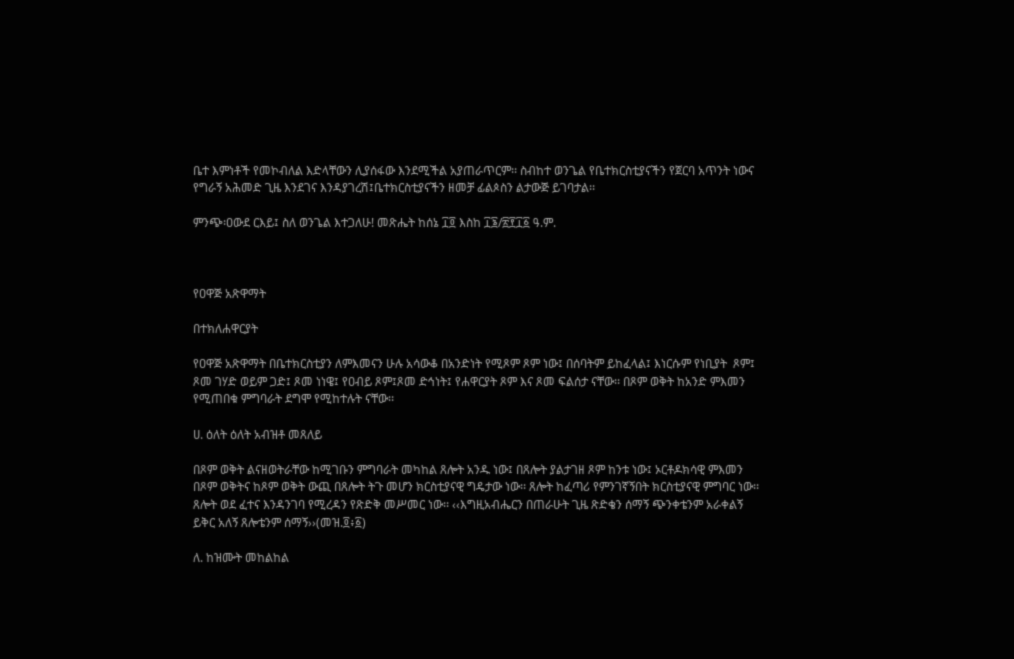ቤተ እምነቶች የመኮብለል እድላቸውን ሊያሰፋው እንደሚችል አያጠራጥርም፡፡ ስብከተ ወንጌል የቤተክርስቲያናችን የጀርባ አጥንት ነውና የግራኝ አሕመድ ጊዜ እንደገና እንዳያገረሽ፤ቤተክርስቲያናችን ዘመቻ ፊልጶስን ልታውጅ ይገባታል፡፡

ምንጭ፡ዐውደ ርእይ፤ ስለ ወንጌል እተጋለሁ! መጽሔት ከሰኔ ፲፬ እስከ ፲፮/፳፻፲፩ ዓ.ም.



የዐዋጅ አጽዋማት

በተክለሐዋርያት

የዐዋጅ አጽዋማት በቤተክርስቲያን ለምእመናን ሁሉ አሳውቆ በአንድነት የሚጾም ጾም ነው፤ በሰባትም ይከፈላል፤ እነርሱም የነቢያት  ጾም፤ ጾመ ገሃድ ወይም ጋድ፤ ጾመ ነነዌ፤ የዐብይ ጾም፤ጾመ ድኅነት፤ የሐዋርያት ጾም እና ጾመ ፍልሰታ ናቸው፡፡ በጾም ወቅት ከአንድ ምእመን የሚጠበቁ ምግባራት ደግሞ የሚከተሉት ናቸው፡፡

ሀ. ዕለት ዕለት አብዝቶ መጸለይ

በጾም ወቅት ልናዘወትራቸው ከሚገቡን ምግባራት መካከል ጸሎት አንዱ ነው፤ በጸሎት ያልታገዘ ጾም ከንቱ ነው፤ ኦርቶዶክሳዊ ምእመን በጾም ወቅትና ከጾም ወቅት ውጪ በጸሎት ትጉ መሆን ክርስቲያናዊ ግዴታው ነው፡፡ ጸሎት ከፈጣሪ የምንገኛኝበት ክርስቲያናዊ ምግባር ነው፡፡ ጸሎት ወደ ፈተና እንዳንገባ የሚረዳን የጽድቅ መሥመር ነው፡፡ ‹‹እግዚአብሔርን በጠራሁት ጊዜ ጽድቄን ሰማኝ ጭንቀቴንም አራቀልኝ ይቅር አለኝ ጸሎቴንም ሰማኝ››(መዝ.፬፥፩)

ለ. ከዝሙት መከልከል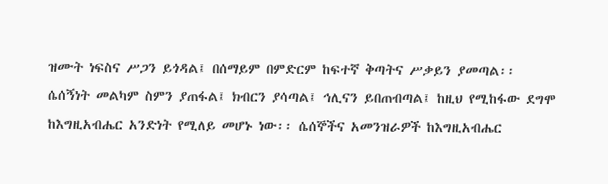ዝሙት ነፍስና ሥጋን ይጎዳል፤ በሰማይም በምድርም ከፍተኛ ቅጣትና ሥቃይን ያመጣል፡፡ ሴሰኝነት መልካም ስምን ያጠፋል፤ ክብርን ያሳጣል፤ ኅሊናን ይበጠብጣል፤ ከዚህ የሚከፋው ደግሞ ከእግዚአብሔር አንድነት የሚለይ መሆኑ ነው፡፡ ሴሰኞችና አመንዝራዎች ከእግዚአብሔር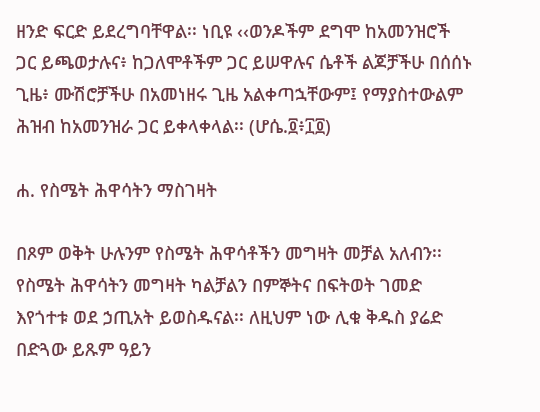ዘንድ ፍርድ ይደረግባቸዋል፡፡ ነቢዩ ‹‹ወንዶችም ደግሞ ከአመንዝሮች ጋር ይጫወታሉና፥ ከጋለሞቶችም ጋር ይሠዋሉና ሴቶች ልጆቻችሁ በሰሰኑ ጊዜ፥ ሙሽሮቻችሁ በአመነዘሩ ጊዜ አልቀጣኋቸውም፤ የማያስተውልም ሕዝብ ከአመንዝራ ጋር ይቀላቀላል፡፡ (ሆሴ.፬፥፲፬)

ሐ. የስሜት ሕዋሳትን ማስገዛት

በጾም ወቅት ሁሉንም የስሜት ሕዋሳቶችን መግዛት መቻል አለብን፡፡ የስሜት ሕዋሳትን መግዛት ካልቻልን በምኞትና በፍትወት ገመድ እየጎተቱ ወደ ኃጢአት ይወስዱናል፡፡ ለዚህም ነው ሊቁ ቅዱስ ያሬድ በድጓው ይጹም ዓይን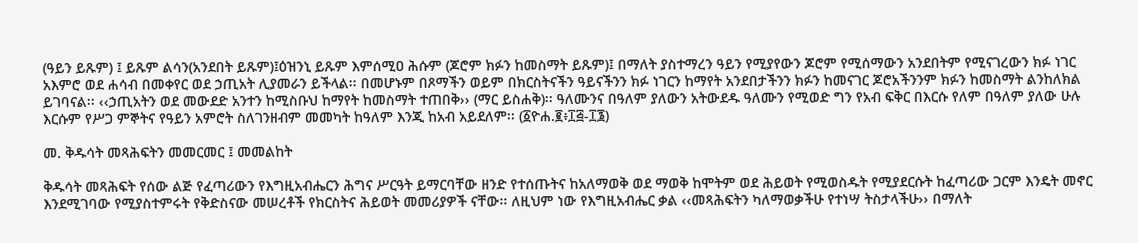(ዓይን ይጹም) ፤ ይጹም ልሳን(አንደበት ይጹም)፤ዕዝንኒ ይጹም እምሰሚዐ ሕሱም (ጆሮም ክፉን ከመስማት ይጹም)፤ በማለት ያስተማረን ዓይን የሚያየውን ጆሮም የሚሰማውን አንደበትም የሚናገረውን ክፉ ነገር አእምሮ ወደ ሐሳብ በመቀየር ወደ ኃጢአት ሊያመራን ይችላል፡፡ በመሆኑም በጾማችን ወይም በክርስትናችን ዓይናችንን ክፉ ነገርን ከማየት አንደበታችንን ክፉን ከመናገር ጆሮአችንንም ክፉን ከመስማት ልንከለክል ይገባናል፡፡ ‹‹ኃጢአትን ወደ መውደድ አንተን ከሚስቡህ ከማየት ከመስማት ተጠበቅ›› (ማር ይስሐቅ)፡፡ ዓለሙንና በዓለም ያለውን አትውደዱ ዓለሙን የሚወድ ግን የአብ ፍቅር በእርሱ የለም በዓለም ያለው ሁሉ እርሱም የሥጋ ምኞትና የዓይን አምሮት ስለገንዘብም መመካት ከዓለም እንጂ ከአብ አይደለም፡፡ (፩ዮሐ.፪፥፲፭‐፲፮)

መ. ቅዱሳት መጻሕፍትን መመርመር ፤ መመልከት

ቅዱሳት መጻሕፍት የሰው ልጅ የፈጣሪውን የእግዚአብሔርን ሕግና ሥርዓት ይማርባቸው ዘንድ የተሰጡትና ከአለማወቅ ወደ ማወቅ ከሞትም ወደ ሕይወት የሚወስዱት የሚያደርሱት ከፈጣሪው ጋርም እንዴት መኖር እንደሚገባው የሚያስተምሩት የቅድስናው መሠረቶች የክርስትና ሕይወት መመሪያዎች ናቸው፡፡ ለዚህም ነው የእግዚአብሔር ቃል ‹‹መጻሕፍትን ካለማወቃችሁ የተነሣ ትስታላችሁ›› በማለት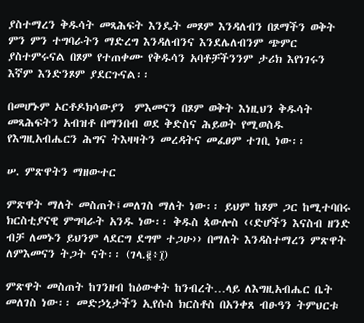ያስተማረን ቅዱሳት መጻሕፍት እንዴት መጾም እንዳለብን በጾማችን ወቅት ምን ምን ተግባራትን ማድረግ እንዳለብንና እንደሌለብንም ጭምር ያስተምሩናል በጾም የተጠቀሙ የቅዱሳን አባቶቻችንንም ታሪክ እየነገሩን እኛም እንድንጾም ያደርጉናል፡፡

በመሆኑም ኦርቶዶክሳውያን  ምእመናን በጾም ወቅት እነዚህን ቅዱሳት መጻሕፍትን አብዝቶ በማንበብ ወደ ቅድስና ሕይወት የሚወስዱ የእግዚአብሔርን ሕግና ትእዛዛትን መረዳትና መፈፀም ተገቢ ነው፡፡

ሠ. ምጽዋትን ማዘውተር

ምጽዋት ማለት መስጠት፤መለገስ ማለት ነው፡፡ ይህም ከጾም ጋር ከሚተባበሩ ክርስቲያናዊ ምግባራት አንዱ ነው፡፡ ቅዱስ ጳውሎስ ‹‹ድሆችን እናስብ ዘንድ ብቻ ለመኑን ይህንም ላደርግ ደግሞ ተጋሁ›› በማለት እንዳስተማረን ምጽዋት ለምእመናን ትጋት ናት፡፡ (ገላ.፪፥፲)

ምጽዋት መስጠት ከገንዘብ ከዕውቀት ከንብረት…ላይ ለእግዚአብሔር ቤት መለገስ ነው፡፡ መድኃኒታችን ኢየሱስ ክርስቶስ በአንቀጸ ብፁዓን ትምህርቱ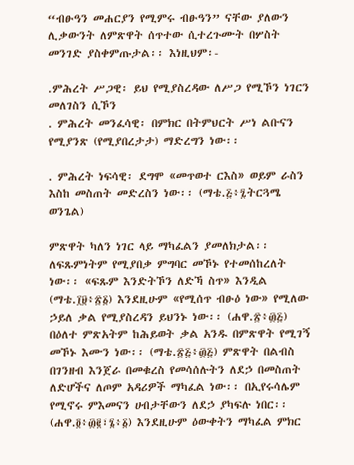“ብፁዓን መሐርያን የሚምሩ ብፁዓን” ናቸው ያለውን ሊቃውንት ለምጽዋት ሰጥተው ሲተረጉሙት በሦስት መንገድ ያስቀምጡታል፡፡ እነዚህም፡-

.ምሕረት ሥጋዊ፡ ይህ የሚያስረዳው ለሥጋ የሚኾን ነገርን መለገስን ሲኾን
. ምሕረት መንፈሳዊ፡ በምክር በትምህርት ሥነ ልቡናን የሚያንጽ (የሚያበረታታ) ማድረግን ነው፡፡

. ምሕረት ነፍሳዊ፡ ደግሞ «መጥወተ ርእስ» ወይም ራስን እስከ መስጠት መድረስን ነው፡፡ (ማቴ.፭፥፯ትርጓሜ ወንጌል)

ምጽዋት ካለን ነገር ላይ ማካፈልን ያመለክታል፡፡ ለፍጹምነትም የሚያበቃ ምግባር መኾኑ የተመሰከረለት ነው፡፡ «ፍጹም እንድትኾን ለድኻ ስጥ» እንዲል (ማቴ.፲፱፥፳፩) እንደዚሁም «የሚሰጥ ብፁዕ ነው» የሚለው ኃይለ ቃል የሚያስረዳን ይህንኑ ነው፡፡ (ሐዋ.፳፥፴፭) በዕለተ ምጽአትም ከሕይወት ቃል አንዱ በምጽዋት የሚገኝ መኾኑ እሙን ነው፡፡ (ማቴ.፳፭፥፴፭) ምጽዋት በልብስ በገንዘብ እንጀራ በመቁረስ የመሳሰሉትን ለደኃ በመስጠት ለድሆችና ለጦም አዳሪዎች ማካፈል ነው፡፡ በኢየሩሳሌም የሚኖሩ ምእመናን ሀብታቸውን ለደኃ ያካፍሉ ነበር፡፡ (ሐዋ.፬፥፴፪፣፮፥፩) እንደዚሁም ዕውቀትን ማካፈል ምክር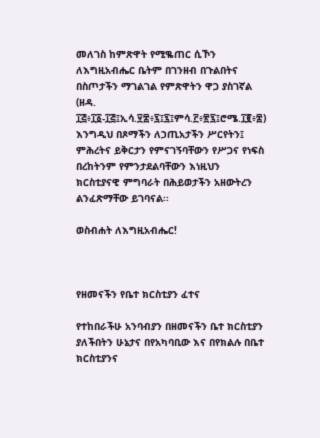መለገስ ከምጽዋት የሚቈጠር ሲኾን ለእግዚአብሔር ቤትም በገንዘብ በጉልበትና በስጦታችን ማገልገል የምጽዋትን ዋጋ ያስገኛል (ዘዳ. ፲፭፥፲፩‐፲፭፤ኢሳ.፶፰፥፯፤፯፤ምሳ.፫፥፳፯፤ሮሜ.፲፪፥፰) እንግዲህ በጾማችን ለኃጢአታችን ሥርየትን፤ ምሕረትና ይቅርታን የምናገኝባቸውን የሥጋና የነፍስ በረከትንም የምንታደልባቸውን እነዚህን ክርስቲያናዊ ምግባራት በሕይወታችን አዘውትረን ልንፈጽማቸው ይገባናል፡፡

ወስብሐት ለእግዚአብሔር!



የዘመናችን የቤተ ክርስቲያን ፈተና

የተከበራችሁ አንባብያን በዘመናችን ቤተ ክርስቲያን ያለችበትን ሁኔታና በየአካባቢው እና በየክልሉ በቤተ ክርስቲያንና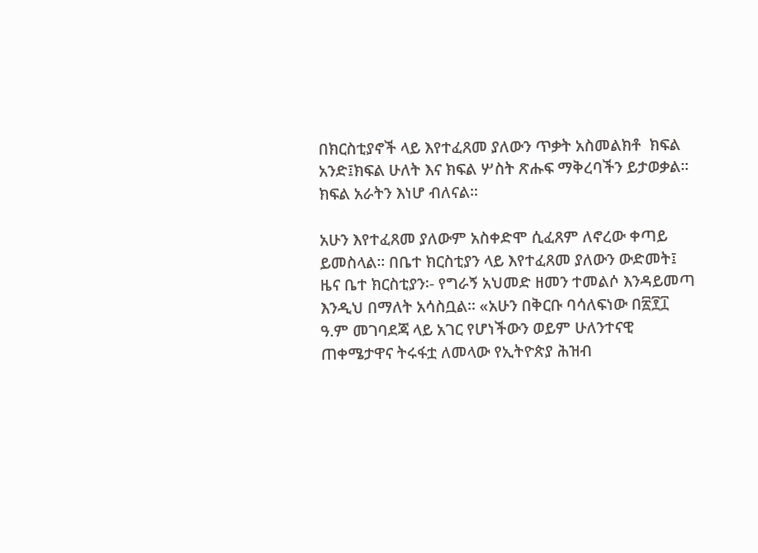በክርስቲያኖች ላይ እየተፈጸመ ያለውን ጥቃት አስመልክቶ  ክፍል አንድ፤ክፍል ሁለት እና ክፍል ሦስት ጽሑፍ ማቅረባችን ይታወቃል፡፡ክፍል አራትን እነሆ ብለናል፡፡

አሁን እየተፈጸመ ያለውም አስቀድሞ ሲፈጸም ለኖረው ቀጣይ ይመስላል፡፡ በቤተ ክርስቲያን ላይ እየተፈጸመ ያለውን ውድመት፤ ዜና ቤተ ክርስቲያን፡- የግራኝ አህመድ ዘመን ተመልሶ እንዳይመጣ እንዲህ በማለት አሳስቧል፡፡ «አሁን በቅርቡ ባሳለፍነው በ፳፻፲ ዓ.ም መገባደጃ ላይ አገር የሆነችውን ወይም ሁለንተናዊ ጠቀሜታዋና ትሩፋቷ ለመላው የኢትዮጵያ ሕዝብ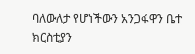ባለውለታ የሆነችውን አንጋፋዋን ቤተ ክርስቲያን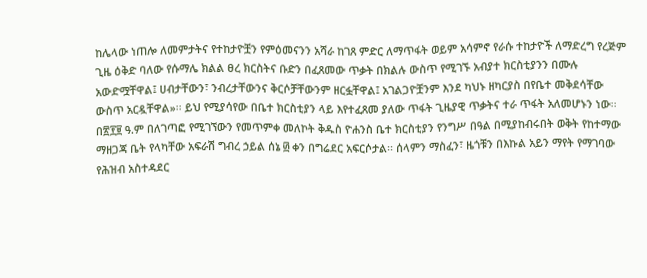ከሌላው ነጠሎ ለመምታትና የተከታዮቿን የምዕመናንን አሻራ ከገጸ ምድር ለማጥፋት ወይም አሳምኖ የራሱ ተከታዮች ለማድረግ የረጅም ጊዜ ዕቅድ ባለው የሱማሌ ክልል ፀረ ክርስትና ቡድን በፈጸመው ጥቃት በክልሉ ውስጥ የሚገኙ አብያተ ክርስቲያንን በሙሉ አውድሟቸዋል፤ ሀብታቸውን፣ ንብረታቸውንና ቅርሶቻቸውንም ዘርፏቸዋል፤ አገልጋዮቿንም እንደ ካህኑ ዘካርያስ በየቤተ መቅደሳቸው ውስጥ አርዷቸዋል»፡፡ ይህ የሚያሳየው በቤተ ክርስቲያን ላይ እየተፈጸመ ያለው ጥፋት ጊዜያዊ ጥቃትና ተራ ጥፋት አለመሆኑን ነው፡፡ በ፳፻፱ ዓ.ም በለገጣፎ የሚገኘውን የመጥምቀ መለኮት ቅዱስ ዮሐንስ ቤተ ክርስቲያን የንግሥ በዓል በሚያከብሩበት ወቅት የከተማው ማዘጋጃ ቤት የላካቸው አፍራሽ ግብረ ኃይል ሰኔ ፴ ቀን በግሬደር አፍርሶታል፡፡ ሰላምን ማስፈን፣ ዜጎቹን በእኩል አይን ማየት የማገባው የሕዝብ አስተዳደር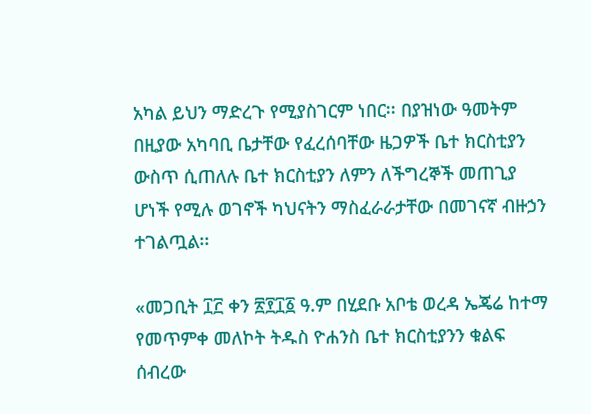አካል ይህን ማድረጉ የሚያስገርም ነበር፡፡ በያዝነው ዓመትም በዚያው አካባቢ ቤታቸው የፈረሰባቸው ዜጋዎች ቤተ ክርስቲያን ውስጥ ሲጠለሉ ቤተ ክርስቲያን ለምን ለችግረኞች መጠጊያ ሆነች የሚሉ ወገኖች ካህናትን ማስፈራራታቸው በመገናኛ ብዙኃን ተገልጧል፡፡

«መጋቢት ፲፫ ቀን ፳፻፲፩ ዓ.ም በሂደቡ አቦቴ ወረዳ ኤጄሬ ከተማ የመጥምቀ መለኮት ትዱስ ዮሐንስ ቤተ ክርስቲያንን ቁልፍ ሰብረው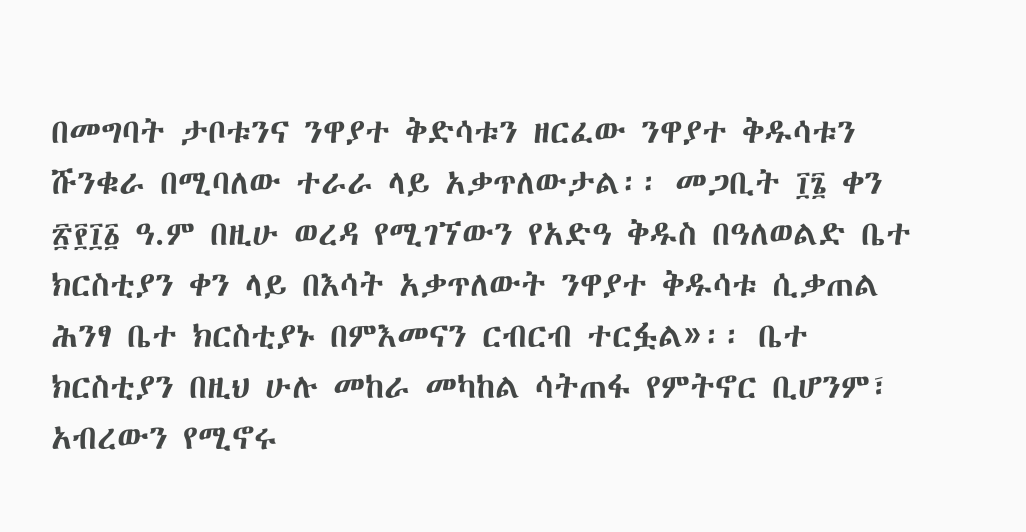በመግባት ታቦቱንና ንዋያተ ቅድሳቱን ዘርፈው ንዋያተ ቅዱሳቱን ሹንቁራ በሚባለው ተራራ ላይ አቃጥለውታል፡፡ መጋቢት ፲፮ ቀን ፳፻፲፩ ዓ.ም በዚሁ ወረዳ የሚገኘውን የአድዓ ቅዱስ በዓለወልድ ቤተ ክርስቲያን ቀን ላይ በእሳት አቃጥለውት ንዋያተ ቅዱሳቱ ሲቃጠል ሕንፃ ቤተ ክርስቲያኑ በምእመናን ርብርብ ተርፏል»፡፡ ቤተ ክርስቲያን በዚህ ሁሉ መከራ መካከል ሳትጠፋ የምትኖር ቢሆንም፣ አብረውን የሚኖሩ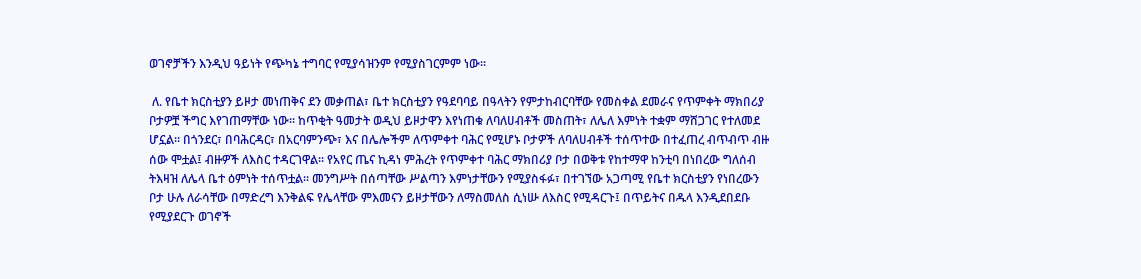ወገኖቻችን እንዲህ ዓይነት የጭካኔ ተግባር የሚያሳዝንም የሚያስገርምም ነው፡፡

 ለ. የቤተ ክርስቲያን ይዞታ መነጠቅና ደን መቃጠል፣ ቤተ ክርስቲያን የዓደባባይ በዓላትን የምታከብርባቸው የመስቀል ደመራና የጥምቀት ማክበሪያ ቦታዎቿ ችግር እየገጠማቸው ነው፡፡ ከጥቂት ዓመታት ወዲህ ይዞታዋን እየነጠቁ ለባለሀብቶች መስጠት፣ ለሌለ እምነት ተቋም ማሸጋገር የተለመደ ሆኗል፡፡ በጎንደር፣ በባሕርዳር፣ በአርባምንጭ፣ እና በሌሎችም ለጥምቀተ ባሕር የሚሆኑ ቦታዎች ለባለሀብቶች ተሰጥተው በተፈጠረ ብጥብጥ ብዙ ሰው ሞቷል፤ ብዙዎች ለእስር ተዳርገዋል፡፡ የአየር ጤና ኪዳነ ምሕረት የጥምቀተ ባሕር ማክበሪያ ቦታ በወቅቱ የከተማዋ ከንቲባ በነበረው ግለሰብ ትእዛዝ ለሌላ ቤተ ዕምነት ተሰጥቷል፡፡ መንግሥት በሰጣቸው ሥልጣን እምነታቸውን የሚያስፋፉ፣ በተገኘው አጋጣሚ የቤተ ክርስቲያን የነበረውን ቦታ ሁሉ ለራሳቸው በማድረግ እንቅልፍ የሌላቸው ምእመናን ይዞታቸውን ለማስመለስ ሲነሡ ለእስር የሚዳርጉ፤ በጥይትና በዱላ እንዲደበደቡ የሚያደርጉ ወገኖች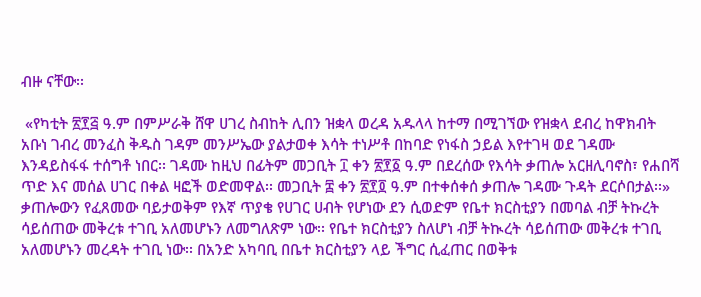ብዙ ናቸው፡፡

 «የካቲት ፳፻፭ ዓ.ም በምሥራቅ ሸዋ ሀገረ ስብከት ሊበን ዝቋላ ወረዳ አዱላላ ከተማ በሚገኘው የዝቋላ ደብረ ከዋክብት አቡነ ገብረ መንፈስ ቅዱስ ገዳም መንሥኤው ያልታወቀ እሳት ተነሥቶ በከባድ የነፋስ ኃይል እየተገዛ ወደ ገዳሙ እንዳይስፋፋ ተሰግቶ ነበር፡፡ ገዳሙ ከዚህ በፊትም መጋቢት ፲ ቀን ፳፻፩ ዓ.ም በደረሰው የእሳት ቃጠሎ አርዘሊባኖስ፣ የሐበሻ ጥድ እና መሰል ሀገር በቀል ዛፎች ወድመዋል፡፡ መጋቢት ፰ ቀን ፳፻፬ ዓ.ም በተቀሰቀሰ ቃጠሎ ገዳሙ ጉዳት ደርሶበታል፡፡» ቃጠሎውን የፈጸመው ባይታወቅም የእኛ ጥያቄ የሀገር ሀብት የሆነው ደን ሲወድም የቤተ ክርስቲያን በመባል ብቻ ትኩረት ሳይሰጠው መቅረቱ ተገቢ አለመሆኑን ለመግለጽም ነው፡፡ የቤተ ክርስቲያን ስለሆነ ብቻ ትኲረት ሳይሰጠው መቅረቱ ተገቢ አለመሆኑን መረዳት ተገቢ ነው፡፡ በአንድ አካባቢ በቤተ ክርስቲያን ላይ ችግር ሲፈጠር በወቅቱ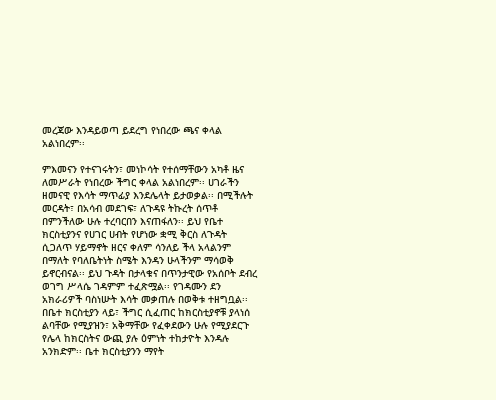መረጃው እንዳይወጣ ይደረግ የነበረው ጫና ቀላል አልነበረም፡፡

ምእመናን የተናገሩትን፣ መነኮሳት የተሰማቸውን አካቶ ዜና ለመሥራት የነበረው ችግር ቀላል አልነበረም፡፡ ሀገራችን ዘመናዊ የእሳት ማጥፊያ እንደሌላት ይታወቃል፡፡ በሚችሉት መርዳት፣ በአሳብ መደገፍ፣ ለጉዳዩ ትኩረት ሰጥቶ በምንችለው ሁሉ ተረባርበን እናጠፋለን፡፡ ይህ የቤተ ክርስቲያንና የሀገር ሀብት የሆነው ቋሚ ቅርስ ለጉዳት ሲጋለጥ ሃይማኖት ዘርና ቀለም ሳንለይ ችላ አላልንም በማለት የባለቤትነት ስሜት እንዳን ሁላችንም ማሳወቅ ይኖርብናል፡፡ ይህ ጉዳት በታላቁና በጥንታዊው የአሰቦት ደብረ ወገግ ሥላሴ ገዳምም ተፈጽሟል፡፡ የገዳሙን ደን አክራሪዎች ባስነሡት እሳት መቃጠሉ በወቅቱ ተዘግቧል፡፡ በቤተ ክርስቲያን ላይ፣ ችግር ሲፈጠር ከክርስቲያኖቹ ያላነሰ ልባቸው የሚያዝን፣ አቅማቸው የፈቀደውን ሁሉ የሚያደርጉ የሌላ ከክርስትና ውጪ ያሉ ዕምነት ተከታዮት እንዳሉ አንክድም፡፡ ቤተ ክርስቲያንን ማየት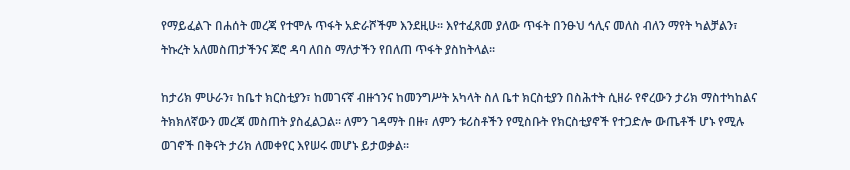የማይፈልጉ በሐሰት መረጃ የተሞሉ ጥፋት አድራሾችም እንደዚሁ፡፡ እየተፈጸመ ያለው ጥፋት በንፁህ ኅሊና መለስ ብለን ማየት ካልቻልን፣ ትኩረት አለመስጠታችንና ጆሮ ዳባ ለበስ ማለታችን የበለጠ ጥፋት ያስከትላል፡፡

ከታሪክ ምሁራን፣ ከቤተ ክርስቲያን፣ ከመገናኛ ብዙኀንና ከመንግሥት አካላት ስለ ቤተ ክርስቲያን በስሕተት ሲዘራ የኖረውን ታሪክ ማስተካከልና ትክክለኛውን መረጃ መስጠት ያስፈልጋል፡፡ ለምን ገዳማት በዙ፣ ለምን ቱሪስቶችን የሚስቡት የክርስቲያኖች የተጋድሎ ውጤቶች ሆኑ የሚሉ ወገኖች በቅናት ታሪክ ለመቀየር እየሠሩ መሆኑ ይታወቃል፡፡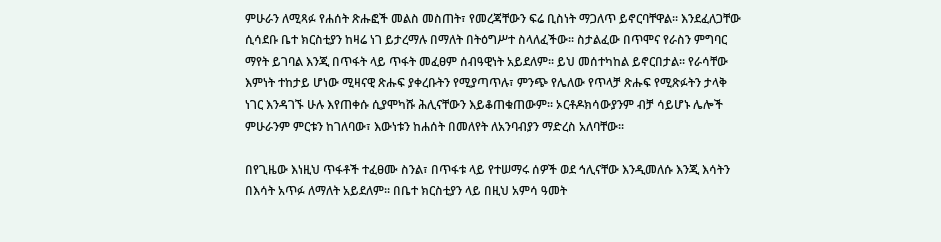ምሁራን ለሚጻፉ የሐሰት ጽሑፎች መልስ መስጠት፣ የመረጃቸውን ፍሬ ቢስነት ማጋለጥ ይኖርባቸዋል፡፡ እንደፈለጋቸው ሲሳደቡ ቤተ ክርስቲያን ከዛሬ ነገ ይታረማሉ በማለት በትዕግሥተ ስላለፈችው፡፡ ስታልፈው በጥሞና የራስን ምግባር ማየት ይገባል እንጂ በጥፋት ላይ ጥፋት መፈፀም ሰብዓዊነት አይደለም፡፡ ይህ መሰተካከል ይኖርበታል፡፡ የራሳቸው እምነት ተከታይ ሆነው ሚዛናዊ ጽሑፍ ያቀረቡትን የሚያጣጥሉ፣ ምንጭ የሌለው የጥላቻ ጽሑፍ የሚጽፉትን ታላቅ ነገር እንዳገኙ ሁሉ እየጠቀሱ ሲያሞካሹ ሕሊናቸውን እይቆጠቁጠውም፡፡ ኦርቶዶክሳውያንም ብቻ ሳይሆኑ ሌሎች ምሁራንም ምርቱን ከገለባው፣ እውነቱን ከሐሰት በመለየት ለአንባብያን ማድረስ አለባቸው፡፡

በየጊዜው እነዚህ ጥፋቶች ተፈፀሙ ስንል፣ በጥፋቱ ላይ የተሠማሩ ሰዎች ወደ ኅሊናቸው እንዲመለሱ እንጂ እሳትን በእሳት አጥፉ ለማለት አይደለም፡፡ በቤተ ክርስቲያን ላይ በዚህ አምሳ ዓመት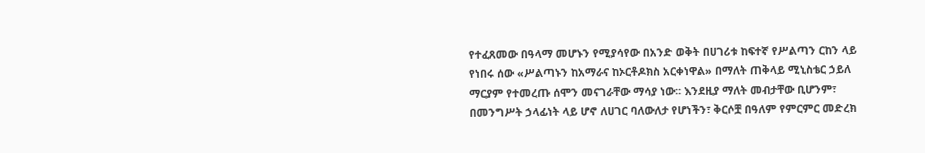የተፈጸመው በዓላማ መሆኑን የሚያሳየው በአንድ ወቅት በሀገሪቱ ከፍተኛ የሥልጣን ርከን ላይ የነበሩ ሰው «ሥልጣኑን ከአማራና ከኦርቶዶክስ አርቀነዋል» በማለት ጠቅላይ ሚኒስቴር ኃይለ ማርያም የተመረጡ ሰሞን መናገራቸው ማሳያ ነው፡፡ እንደዚያ ማለት መብታቸው ቢሆንም፣ በመንግሥት ኃላፊነት ላይ ሆኖ ለሀገር ባለውለታ የሆነችን፣ ቅርሶቿ በዓለም የምርምር መድረክ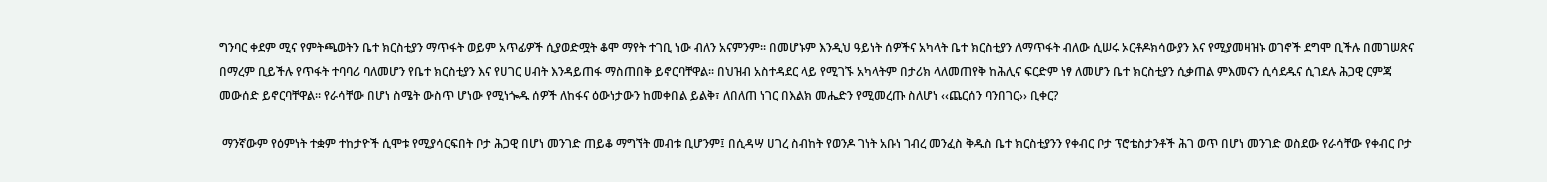ግንባር ቀደም ሚና የምትጫወትን ቤተ ክርስቲያን ማጥፋት ወይም አጥፊዎች ሲያወድሟት ቆሞ ማየት ተገቢ ነው ብለን አናምንም፡፡ በመሆኑም እንዲህ ዓይነት ሰዎችና አካላት ቤተ ክርስቲያን ለማጥፋት ብለው ሲሠሩ ኦርቶዶክሳውያን እና የሚያመዛዝኑ ወገኖች ደግሞ ቢችሉ በመገሠጽና በማረም ቢይችሉ የጥፋት ተባባሪ ባለመሆን የቤተ ክርስቲያን እና የሀገር ሀብት እንዳይጠፋ ማስጠበቅ ይኖርባቸዋል፡፡ በህዝብ አስተዳደር ላይ የሚገኙ አካላትም በታሪክ ላለመጠየቅ ከሕሊና ፍርድም ነፃ ለመሆን ቤተ ክርስቲያን ሲቃጠል ምእመናን ሲሳደዱና ሲገደሉ ሕጋዊ ርምጃ መውሰድ ይኖርባቸዋል፡፡ የራሳቸው በሆነ ስሜት ውስጥ ሆነው የሚነጐዱ ሰዎች ለከፋና ዕውነታውን ከመቀበል ይልቅ፣ ለበለጠ ነገር በእልክ መሔድን የሚመረጡ ስለሆነ ‹‹ጨርሰን ባንበገር›› ቢቀር?

 ማንኛውም የዕምነት ተቋም ተከታዮች ሲሞቱ የሚያሳርፍበት ቦታ ሕጋዊ በሆነ መንገድ ጠይቆ ማግኘት መብቱ ቢሆንም፤ በሲዳሣ ሀገረ ስብከት የወንዶ ገነት አቡነ ገብረ መንፈስ ቅዱስ ቤተ ክርስቲያንን የቀብር ቦታ ፕሮቴስታንቶች ሕገ ወጥ በሆነ መንገድ ወስደው የራሳቸው የቀብር ቦታ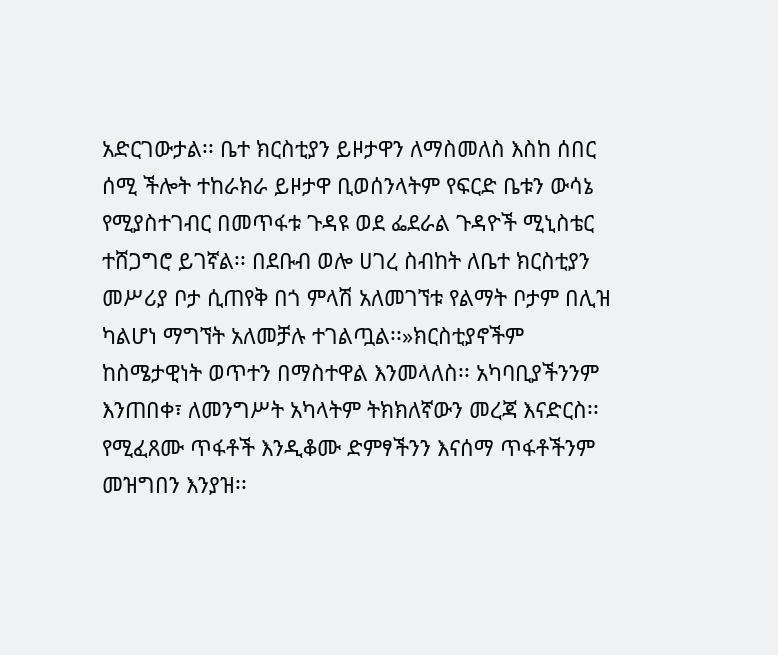አድርገውታል፡፡ ቤተ ክርስቲያን ይዞታዋን ለማስመለስ እስከ ሰበር ሰሚ ችሎት ተከራክራ ይዞታዋ ቢወሰንላትም የፍርድ ቤቱን ውሳኔ የሚያስተገብር በመጥፋቱ ጉዳዩ ወደ ፌደራል ጉዳዮች ሚኒስቴር ተሸጋግሮ ይገኛል፡፡ በደቡብ ወሎ ሀገረ ስብከት ለቤተ ክርስቲያን መሥሪያ ቦታ ሲጠየቅ በጎ ምላሽ አለመገኘቱ የልማት ቦታም በሊዝ ካልሆነ ማግኘት አለመቻሉ ተገልጧል፡፡»ክርስቲያኖችም ከስሜታዊነት ወጥተን በማስተዋል እንመላለስ፡፡ አካባቢያችንንም እንጠበቀ፣ ለመንግሥት አካላትም ትክክለኛውን መረጃ እናድርስ፡፡ የሚፈጸሙ ጥፋቶች እንዲቆሙ ድምፃችንን እናሰማ ጥፋቶችንም መዝግበን እንያዝ፡፡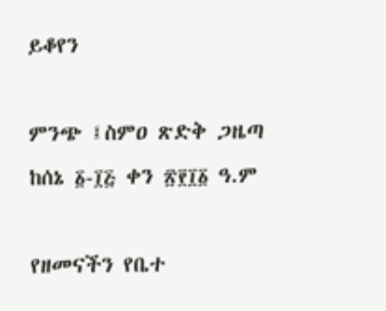ይቆየን

ምንጭ ፤ስምዐ ጽድቅ ጋዜጣ ከሰኔ ፩-፲፭ ቀን ፳፻፲፩ ዓ.ም

የዘመናችን የቤተ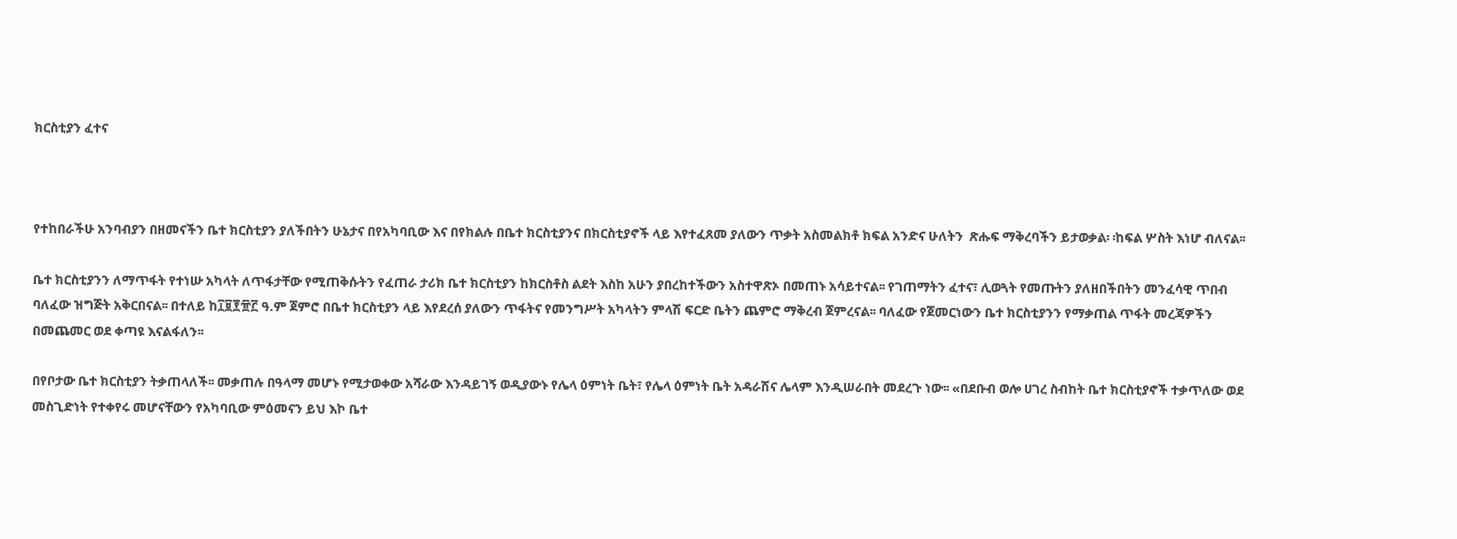ክርስቲያን ፈተና



የተከበራችሁ አንባብያን በዘመናችን ቤተ ክርስቲያን ያለችበትን ሁኔታና በየአካባቢው እና በየክልሉ በቤተ ክርስቲያንና በክርስቲያኖች ላይ እየተፈጸመ ያለውን ጥቃት አስመልክቶ ክፍል አንድና ሁለትን  ጽሑፍ ማቅረባችን ይታወቃል፡ ፡ከፍል ሦስት እነሆ ብለናል፡፡

ቤተ ክርስቲያንን ለማጥፋት የተነሡ አካላት ለጥፋታቸው የሚጠቅሱትን የፈጠራ ታሪክ ቤተ ክርስቲያን ከክርስቶስ ልደት እስከ አሁን ያበረከተችውን አስተዋጽኦ በመጠኑ አሳይተናል፡፡ የገጠማትን ፈተና፣ ሊወጓት የመጡትን ያለዘበችበትን መንፈሳዊ ጥበብ ባለፈው ዝግጅት አቅርበናል፡፡ በተለይ ከ፲፱፻፹፫ ዓ.ም ጀምሮ በቤተ ክርስቲያን ላይ እየደረሰ ያለውን ጥፋትና የመንግሥት አካላትን ምላሽ ፍርድ ቤትን ጨምሮ ማቅረብ ጀምረናል፡፡ ባለፈው የጀመርነውን ቤተ ክርስቲያንን የማቃጠል ጥፋት መረጃዎችን በመጨመር ወደ ቀጣዩ እናልፋለን፡፡

በየቦታው ቤተ ክርስቲያን ትቃጠላለች፡፡ መቃጠሉ በዓላማ መሆኑ የሚታወቀው አሻራው እንዳይገኝ ወዲያውኑ የሌላ ዕምነት ቤት፣ የሌላ ዕምነት ቤት አዳራሽና ሌላም እንዲሠራበት መደረጉ ነው፡፡ «በደቡብ ወሎ ሀገረ ስብከት ቤተ ክርስቲያኖች ተቃጥለው ወደ መስጊድነት የተቀየሩ መሆናቸውን የአካባቢው ምዕመናን ይህ እኮ ቤተ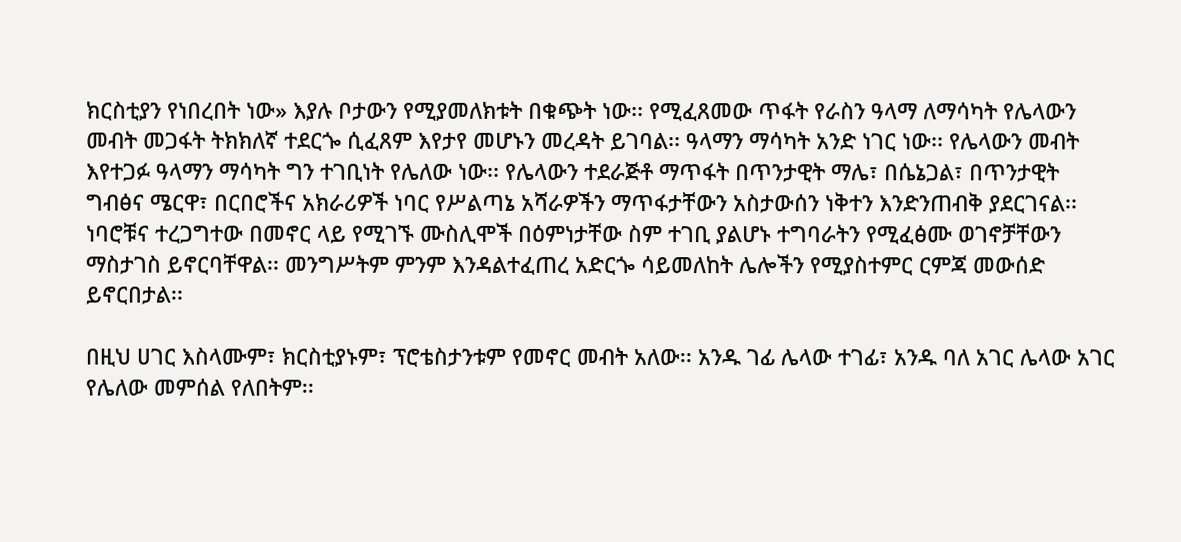ክርስቲያን የነበረበት ነው» እያሉ ቦታውን የሚያመለክቱት በቁጭት ነው፡፡ የሚፈጸመው ጥፋት የራስን ዓላማ ለማሳካት የሌላውን መብት መጋፋት ትክክለኛ ተደርጐ ሲፈጸም እየታየ መሆኑን መረዳት ይገባል፡፡ ዓላማን ማሳካት አንድ ነገር ነው፡፡ የሌላውን መብት እየተጋፉ ዓላማን ማሳካት ግን ተገቢነት የሌለው ነው፡፡ የሌላውን ተደራጅቶ ማጥፋት በጥንታዊት ማሌ፣ በሴኔጋል፣ በጥንታዊት ግብፅና ሜርዋ፣ በርበሮችና አክራሪዎች ነባር የሥልጣኔ አሻራዎችን ማጥፋታቸውን አስታውሰን ነቅተን እንድንጠብቅ ያደርገናል፡፡ ነባሮቹና ተረጋግተው በመኖር ላይ የሚገኙ ሙስሊሞች በዕምነታቸው ስም ተገቢ ያልሆኑ ተግባራትን የሚፈፅሙ ወገኖቻቸውን ማስታገስ ይኖርባቸዋል፡፡ መንግሥትም ምንም እንዳልተፈጠረ አድርጐ ሳይመለከት ሌሎችን የሚያስተምር ርምጃ መውሰድ ይኖርበታል፡፡

በዚህ ሀገር እስላሙም፣ ክርስቲያኑም፣ ፕሮቴስታንቱም የመኖር መብት አለው፡፡ አንዱ ገፊ ሌላው ተገፊ፣ አንዱ ባለ አገር ሌላው አገር የሌለው መምሰል የለበትም፡፡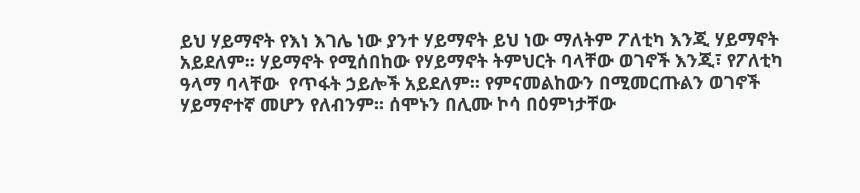ይህ ሃይማኖት የእነ እገሌ ነው ያንተ ሃይማኖት ይህ ነው ማለትም ፖለቲካ እንጂ ሃይማኖት አይደለም፡፡ ሃይማኖት የሚሰበከው የሃይማኖት ትምህርት ባላቸው ወገኖች እንጂ፣ የፖለቲካ ዓላማ ባላቸው  የጥፋት ኃይሎች አይደለም፡፡ የምናመልከውን በሚመርጡልን ወገኖች ሃይማኖተኛ መሆን የለብንም፡፡ ሰሞኑን በሊሙ ኮሳ በዕምነታቸው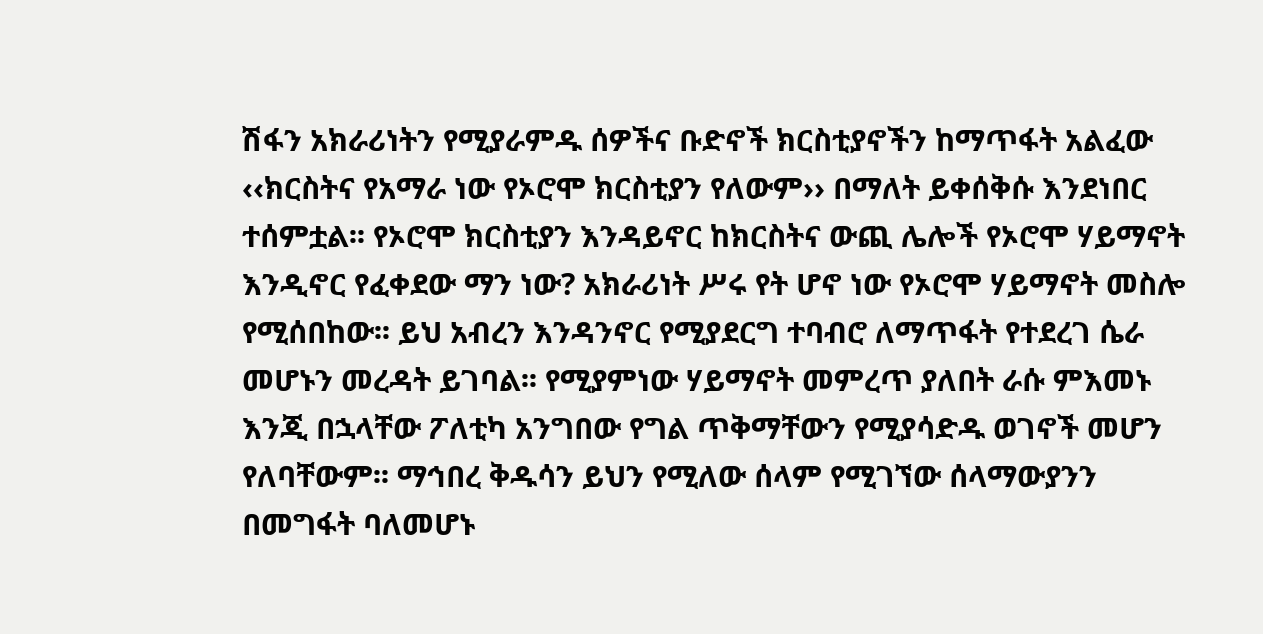ሽፋን አክራሪነትን የሚያራምዱ ሰዎችና ቡድኖች ክርስቲያኖችን ከማጥፋት አልፈው ‹‹ክርስትና የአማራ ነው የኦሮሞ ክርስቲያን የለውም›› በማለት ይቀሰቅሱ እንደነበር ተሰምቷል፡፡ የኦሮሞ ክርስቲያን እንዳይኖር ከክርስትና ውጪ ሌሎች የኦሮሞ ሃይማኖት እንዲኖር የፈቀደው ማን ነው? አክራሪነት ሥሩ የት ሆኖ ነው የኦሮሞ ሃይማኖት መስሎ የሚሰበከው፡፡ ይህ አብረን እንዳንኖር የሚያደርግ ተባብሮ ለማጥፋት የተደረገ ሴራ መሆኑን መረዳት ይገባል፡፡ የሚያምነው ሃይማኖት መምረጥ ያለበት ራሱ ምእመኑ እንጂ በኋላቸው ፖለቲካ አንግበው የግል ጥቅማቸውን የሚያሳድዱ ወገኖች መሆን የለባቸውም፡፡ ማኅበረ ቅዱሳን ይህን የሚለው ሰላም የሚገኘው ሰላማውያንን በመግፋት ባለመሆኑ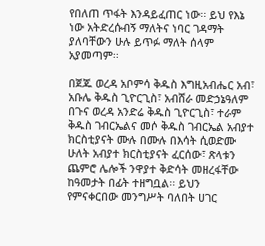የበለጠ ጥፋት እንዳይፈጠር ነው፡፡ ይህ የእኔ ነው አትድረሱብኝ ማለትና ነባር ገዳማት ያለባቸውን ሁሉ ይጥፉ ማለት ሰላም አያመጣም፡፡

በጀጁ ወረዳ አቦምሳ ቅዱስ እግዚአብሔር አብ፣ አቡሌ ቅዱስ ጊዮርጊስ፣ አብሸራ መድኃኔዓለም በጉና ወረዳ አንድሬ ቅዱስ ጊዮርጊስ፣ ተራም ቅዱስ ገብርኤልና መሶ ቅዱስ ገብርኤል አብያተ ክርስቲያናት ሙሉ በሙሉ በእሳት ሲወድሙ ሁለት አብያተ ክርስቲያናት ፈርሰው፣ ጽላቱን ጨምሮ ሌሎች ንዋያተ ቅድሳት መዘረፋቸው ከዓመታት በፊት ተዘግቧል፡፡ ይህን የምናቀርበው መንግሥት ባለበት ሀገር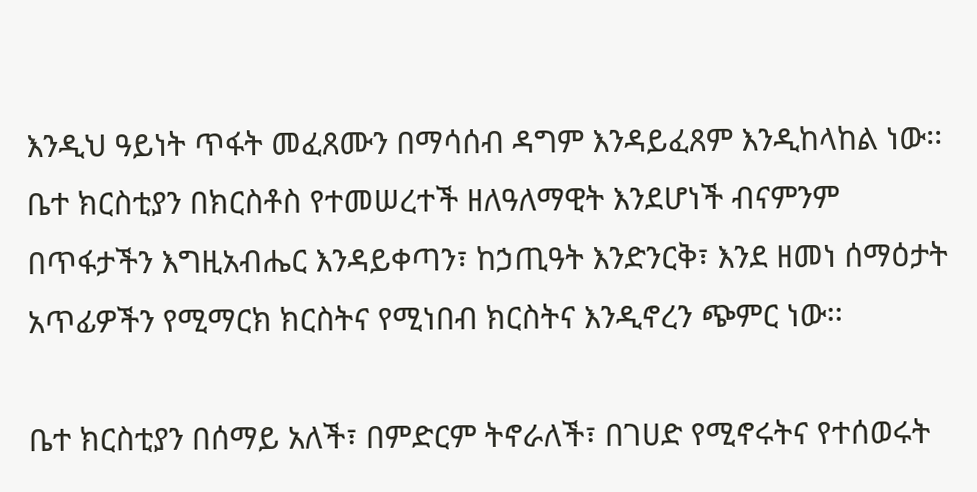እንዲህ ዓይነት ጥፋት መፈጸሙን በማሳሰብ ዳግም እንዳይፈጸም እንዲከላከል ነው፡፡ ቤተ ክርስቲያን በክርስቶስ የተመሠረተች ዘለዓለማዊት እንደሆነች ብናምንም በጥፋታችን እግዚአብሔር እንዳይቀጣን፣ ከኃጢዓት እንድንርቅ፣ እንደ ዘመነ ሰማዕታት አጥፊዎችን የሚማርክ ክርስትና የሚነበብ ክርስትና እንዲኖረን ጭምር ነው፡፡

ቤተ ክርስቲያን በሰማይ አለች፣ በምድርም ትኖራለች፣ በገሀድ የሚኖሩትና የተሰወሩት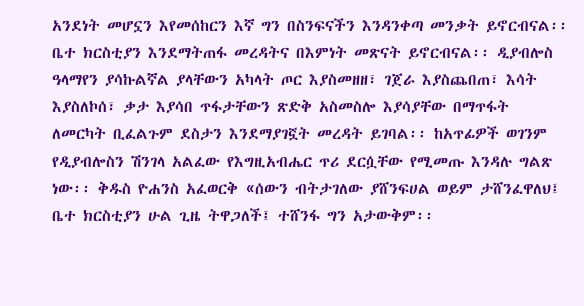አንደነት መሆኗን እየመሰከርን እኛ ግን በስንፍናችን እንዳንቀጣ መንቃት ይኖርብናል፡፡ ቤተ ክርስቲያን እንደማትጠፋ መረዳትና በእምነት መጽናት ይኖርብናል፡፡ ዲያብሎስ ዓላማየን ያሳኩልኛል ያላቸውን አካላት ጦር እያስመዘዘ፣ ገጀራ እያስጨበጠ፣ እሳት እያስለኮሰ፣ ቃታ እያሳበ ጥፋታቸውን ጽድቅ አስመስሎ እያሳያቸው በማጥፋት ለመርካት ቢፈልጉም ደስታን እንደማያገኟት መረዳት ይገባል፡፡ ከአጥፊዎች ወገንም የዲያብሎስን ሽንገላ አልፈው የእግዚአብሔር ጥሪ ደርሷቸው የሚመጡ እንዳሉ ግልጽ ነው፡፡ ቅዱስ ዮሐንስ አፈወርቅ «ሰውን ብትታገለው ያሸንፍሀል ወይም ታሸንፈዋለህ፤ ቤተ ክርስቲያን ሁል ጊዜ ትዋጋለች፤ ተሸንፋ ግን አታውቅም፡፡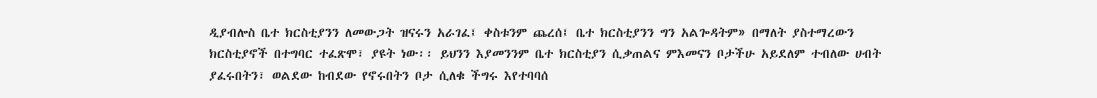ዲያብሎስ ቤተ ክርስቲያንን ለመውጋት ዝናሩን አራገፈ፤ ቀስቱንም ጨረሰ፤ ቤተ ክርስቲያንን ግን አልጐዳትም» በማለት ያስተማረውን ክርስቲያኖች በተግባር ተፈጽሞ፣ ያዩት ነው፡፡ ይህንን እያመንንም ቤተ ክርስቲያን ሲቃጠልና ምእመናን ቦታችሁ አይደለም ተብለው ሀብት ያፈሩበትን፣ ወልደው ከብደው የኖሩበትን ቦታ ሲለቁ ችግሩ እየተባባሰ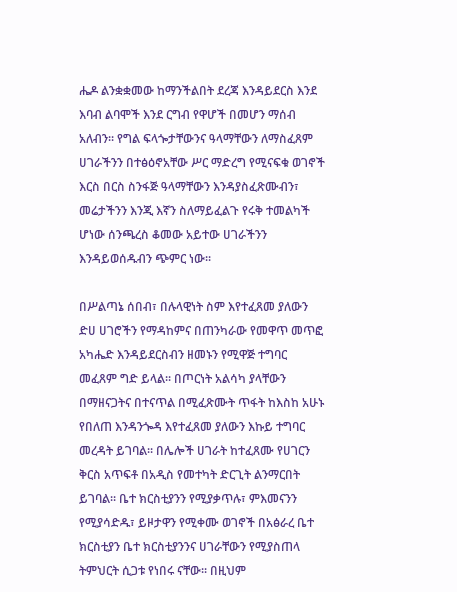ሔዶ ልንቋቋመው ከማንችልበት ደረጃ እንዳይደርስ እንደ እባብ ልባሞች እንደ ርግብ የዋሆች በመሆን ማሰብ አለብን፡፡ የግል ፍላጐታቸውንና ዓላማቸውን ለማስፈጸም ሀገራችንን በተፅዕኖአቸው ሥር ማድረግ የሚናፍቁ ወገኖች እርስ በርስ ስንፋጅ ዓላማቸውን እንዳያስፈጽሙብን፣ መሬታችንን እንጂ እኛን ስለማይፈልጉ የሩቅ ተመልካች ሆነው ሰንጫረስ ቆመው አይተው ሀገራችንን እንዳይወሰዱብን ጭምር ነው፡፡

በሥልጣኔ ሰበብ፣ በሉላዊነት ስም እየተፈጸመ ያለውን ድሀ ሀገሮችን የማዳከምና በጠንካራው የመዋጥ መጥፎ አካሔድ እንዳይደርስብን ዘመኑን የሚዋጅ ተግባር መፈጸም ግድ ይላል፡፡ በጦርነት አልሳካ ያላቸውን በማዘናጋትና በተናጥል በሚፈጽሙት ጥፋት ከእስከ አሁኑ የበለጠ እንዳንጐዳ እየተፈጸመ ያለውን እኩይ ተግባር መረዳት ይገባል፡፡ በሌሎች ሀገራት ከተፈጸሙ የሀገርን ቅርስ አጥፍቶ በአዲስ የመተካት ድርጊት ልንማርበት ይገባል፡፡ ቤተ ክርስቲያንን የሚያቃጥሉ፣ ምእመናንን የሚያሳድዱ፣ ይዞታዋን የሚቀሙ ወገኖች በአፅራረ ቤተ ክርስቲያን ቤተ ክርስቲያንንና ሀገራቸውን የሚያስጠላ ትምህርት ሲጋቱ የነበሩ ናቸው፡፡ በዚህም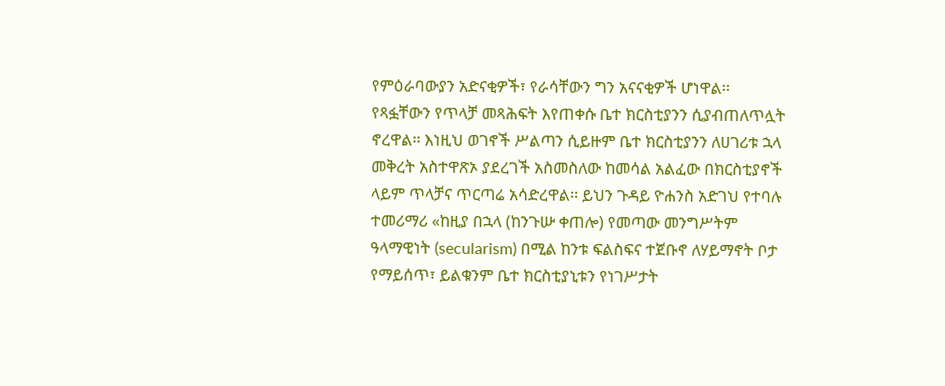የምዕራባውያን አድናቂዎች፣ የራሳቸውን ግን አናናቂዎች ሆነዋል፡፡ የጻፏቸውን የጥላቻ መጻሕፍት እየጠቀሱ ቤተ ክርስቲያንን ሲያብጠለጥሏት ኖረዋል፡፡ እነዚህ ወገኖች ሥልጣን ሲይዙም ቤተ ክርስቲያንን ለሀገሪቱ ኋላ መቅረት አስተዋጽኦ ያደረገች አስመስለው ከመሳል አልፈው በክርስቲያኖች ላይም ጥላቻና ጥርጣሬ አሳድረዋል፡፡ ይህን ጉዳይ ዮሐንስ አድገህ የተባሉ ተመሪማሪ «ከዚያ በኋላ (ከንጉሡ ቀጠሎ) የመጣው መንግሥትም ዓላማዊነት (secularism) በሚል ከንቱ ፍልስፍና ተጀቡኖ ለሃይማኖት ቦታ የማይሰጥ፣ ይልቁንም ቤተ ክርስቲያኒቱን የነገሥታት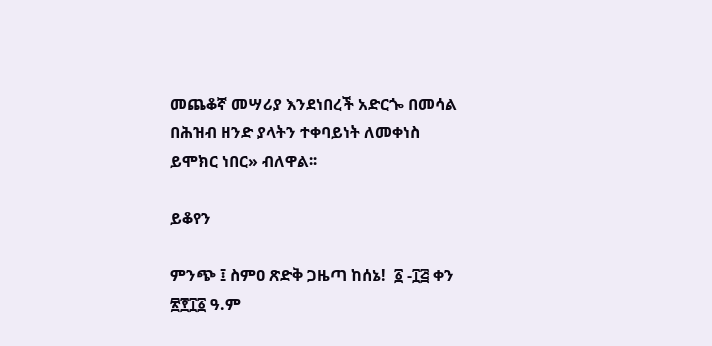መጨቆኛ መሣሪያ እንደነበረች አድርጐ በመሳል በሕዝብ ዘንድ ያላትን ተቀባይነት ለመቀነስ ይሞክር ነበር» ብለዋል፡፡

ይቆየን

ምንጭ ፤ ስምዐ ጽድቅ ጋዜጣ ከሰኔ!  ፩ -፲፭ ቀን ፳፻፲፩ ዓ.ም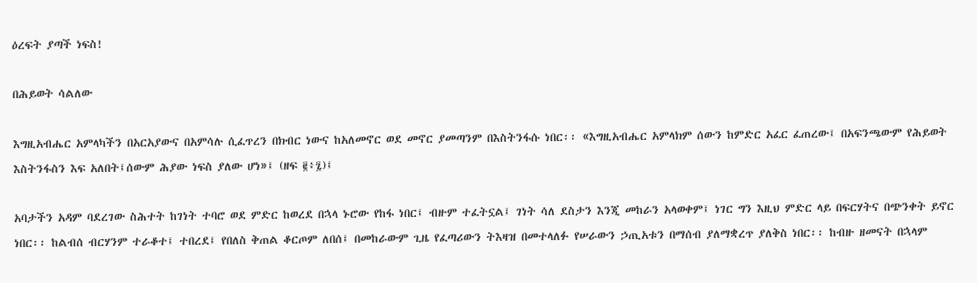ዕረፍት ያጣች ነፍስ!

በሕይወት ሳልለው

እግዚአብሔር አምላካችን በአርአያውና በአምሳሉ ሲፈጥረን በክብር ነውና ከአለመኖር ወደ መኖር ያመጣንም በእስትንፋሱ ነበር፡፡ «እግዚአብሔር አምላክም ሰውን ከምድር አፈር ፈጠረው፤ በአፍንጫውም የሕይወት እስትንፋስን እፍ አለበት፤ሰውም ሕያው ነፍስ ያለው ሆነ»፤ (ዘፍ ፪፥፯)፤

አባታችን አዳም ባደረገው ስሕተት ከገነት ተባሮ ወደ ምድር ከወረደ በኋላ ኑሮው የከፋ ነበር፤ ብዙም ተፈትኗል፤ ገነት ሳለ ደስታን እንጂ መከራን አላወቀም፤ ነገር ግን እዚህ ምድር ላይ በፍርሃትና በጭንቀት ይኖር ነበር፡፡ ከልብሰ ብርሃንም ተራቆተ፤ ተበረደ፤ የበለስ ቅጠል ቆርጦም ለበሰ፤ በመከራውም ጊዜ የፈጣሪውን ትእዛዝ በመተላለፉ የሠራውን ኃጢአቱን በማሰብ ያለማቋረጥ ያለቅስ ነበር፡፡ ከብዙ ዘመናት በኋላም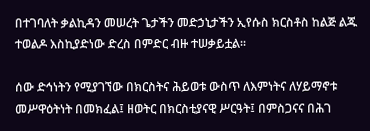በተገባለት ቃልኪዳን መሠረት ጌታችን መድኃኒታችን ኢየሱስ ክርስቶስ ከልጅ ልጁ ተወልዶ እስኪያድነው ድረስ በምድር ብዙ ተሠቃይቷል፡፡

ሰው ድኅነትን የሚያገኘው በክርስትና ሕይወቱ ውስጥ ለእምነትና ለሃይማኖቱ መሥዋዕትነት በመክፈል፤ ዘወትር በክርስቲያናዊ ሥርዓት፤ በምስጋናና በሕገ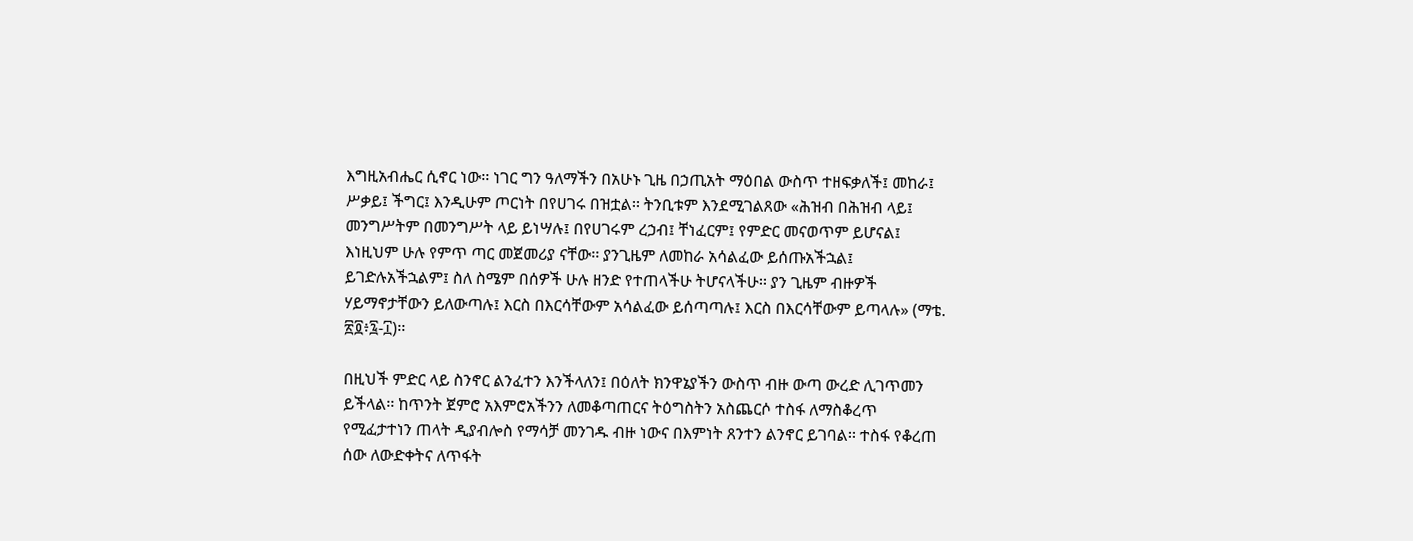እግዚአብሔር ሲኖር ነው፡፡ ነገር ግን ዓለማችን በአሁኑ ጊዜ በኃጢአት ማዕበል ውስጥ ተዘፍቃለች፤ መከራ፤ ሥቃይ፤ ችግር፤ እንዲሁም ጦርነት በየሀገሩ በዝቷል፡፡ ትንቢቱም እንደሚገልጸው «ሕዝብ በሕዝብ ላይ፤ መንግሥትም በመንግሥት ላይ ይነሣሉ፤ በየሀገሩም ረኃብ፤ ቸነፈርም፤ የምድር መናወጥም ይሆናል፤ እነዚህም ሁሉ የምጥ ጣር መጀመሪያ ናቸው፡፡ ያንጊዜም ለመከራ አሳልፈው ይሰጡአችኋል፤ ይገድሉአችኋልም፤ ስለ ስሜም በሰዎች ሁሉ ዘንድ የተጠላችሁ ትሆናላችሁ፡፡ ያን ጊዜም ብዙዎች ሃይማኖታቸውን ይለውጣሉ፤ እርስ በእርሳቸውም አሳልፈው ይሰጣጣሉ፤ እርስ በእርሳቸውም ይጣላሉ» (ማቴ. ፳፬፥፯-፲)፡፡

በዚህች ምድር ላይ ስንኖር ልንፈተን እንችላለን፤ በዕለት ክንዋኔያችን ውስጥ ብዙ ውጣ ውረድ ሊገጥመን ይችላል፡፡ ከጥንት ጀምሮ አእምሮአችንን ለመቆጣጠርና ትዕግስትን አስጨርሶ ተስፋ ለማስቆረጥ የሚፈታተነን ጠላት ዲያብሎስ የማሳቻ መንገዱ ብዙ ነውና በእምነት ጸንተን ልንኖር ይገባል፡፡ ተስፋ የቆረጠ ሰው ለውድቀትና ለጥፋት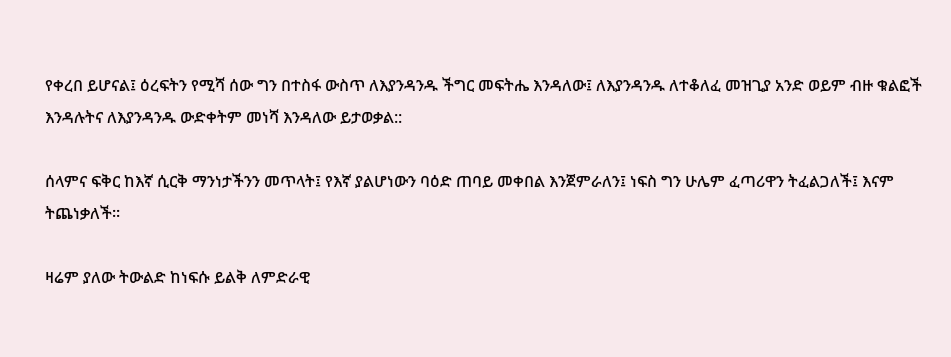የቀረበ ይሆናል፤ ዕረፍትን የሚሻ ሰው ግን በተስፋ ውስጥ ለእያንዳንዱ ችግር መፍትሔ እንዳለው፤ ለእያንዳንዱ ለተቆለፈ መዝጊያ አንድ ወይም ብዙ ቁልፎች እንዳሉትና ለእያንዳንዱ ውድቀትም መነሻ እንዳለው ይታወቃል::

ሰላምና ፍቅር ከእኛ ሲርቅ ማንነታችንን መጥላት፤ የእኛ ያልሆነውን ባዕድ ጠባይ መቀበል እንጀምራለን፤ ነፍስ ግን ሁሌም ፈጣሪዋን ትፈልጋለች፤ እናም ትጨነቃለች፡፡

ዛሬም ያለው ትውልድ ከነፍሱ ይልቅ ለምድራዊ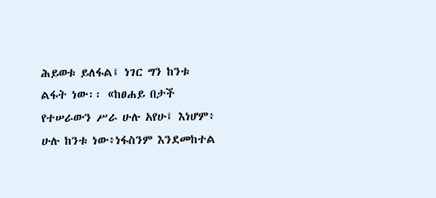ሕይወቱ ይለፋል፤ ነገር ግን ከንቱ ልፋት ነው፡፡ «ከፀሐይ በታች የተሠራውን ሥራ ሁሉ አየሁ፤ እነሆም፥ ሁሉ ከንቱ ነው፥ነፋስንም እንደመከተል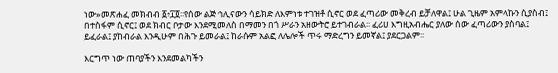ነው»መጽሐፈ መክብብ ፩፥፲፬፡፡የሰው ልጅ ኅሊናውን ሳይክድ ለእምነቱ ተገዝቶ ሲኖር ወደ ፈጣሪው መቅረብ ይቻለዋል፤ ሁል ጊዜም አምላኩን ሲያስብ፤ በተስፋም ሲኖር፤ ወደ ክብር ቦታው እንደሚመለስ በማመን በጎ ሥራን አዘውትሮ ይተገብራል፡፡ ፈሪሀ እግዚአብሔር ያለው ሰው ፈጣሪውን ያስባል፤ ይፈራል፤ ያከብራል እንዲሁም በሕጉ ይመራል፤ ከራሱም አልፎ ለሌሎች ጥሩ ማድረግን ይመኛል፤ ያደርጋልም፡፡

እርግጥ ነው ጠባያችን እንደመልካችን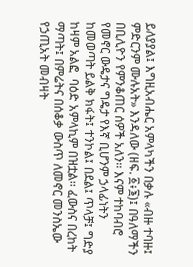ይለያያል፤ እግዚአብሔር አምላካችን በቃሉ «ብዙ ተባዙ፤ ምድርንም ሙሉአት» እንዳለው (ዘፍ. ፩፥፮)፤ በዓለማችን በቢሊዮን የምንቆጠር ሰዎች አለን፡፡ እናም ተከባብሮ የመኖር ውዴታና ግዴታ የእኛ ቢሆንም ኃላፊነትን ከመወጣት ይልቅ ክፋት፤ ተንኮል፤ በደል፤ ጥላቻ፤ ግድያ ከዛም አልፎ  ባዕድ አምላኪም በዝቷል፡፡ ፈውስና በረከት ማጣት፤ በምሬትና በሰቆቃ ውስጥ ለመኖር መንስኤው የኃጢአት መብዛት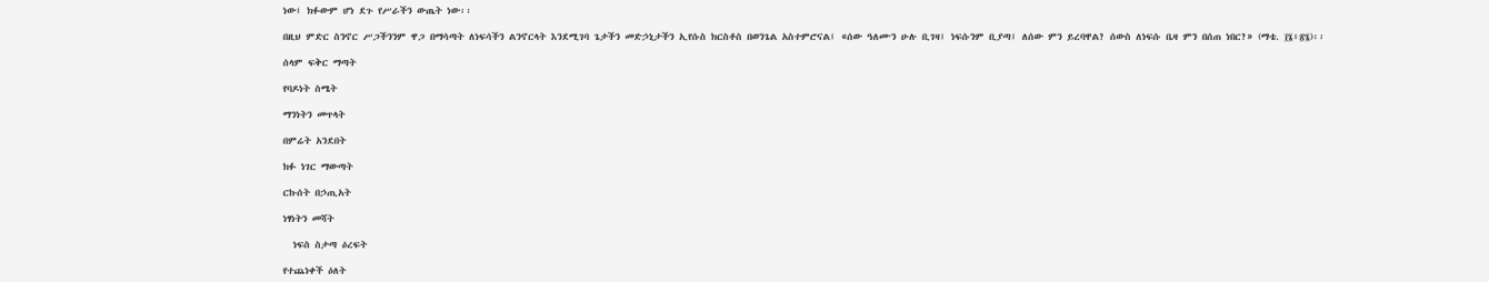ነው፤ ክፉውም ሆነ ደጉ የሥራችን ውጤት ነው፡፡

በዚህ ምድር ስንኖር ሥጋችንንም ዋጋ በማሳጣት ለነፍሳችን ልንኖርላት እንደሚገባ ጌታችን መድኃኒታችን ኢየሱስ ክርስቶስ በወንጌል አስተምሮናል፤ «ሰው ዓለሙን ሁሉ ቢገዛ፤ ነፍሱንም ቢያጣ፤ ለሰው ምን ይረባዋል? ሰውስ ለነፍሱ ቤዛ ምን በሰጠ ነበር?» (ማቴ. ፲፮፥፳፮)፡፡

ሰላም ፍቅር ማጣት

የባዶነት ስሜት

ማንነትን መጥላት

በምሬት አንደበት

ክፉ ነገር ማውጣት

ርኩሰት በኃጢአት

ነፃነትን መሻት

  ነፍስ ስታጣ ዕረፍት

የተጨነቀች ዕለት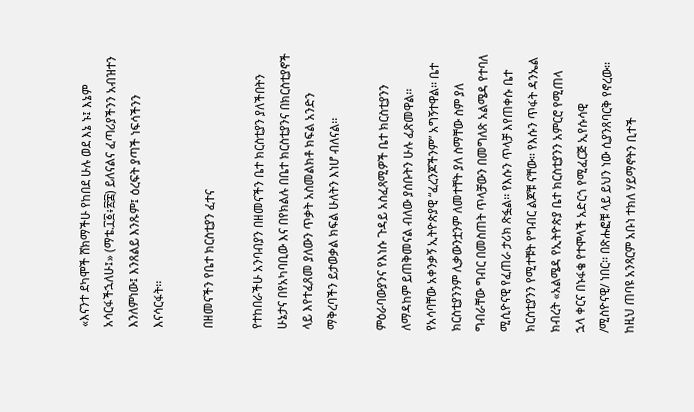«እናንተ ደካሞች ሸክማችሁ የከበደ ሁሉ ወደ እኔ ኑ፤ እኔም አሳርፋችኋለሁ፤» (ማቴ.፲፩፥፳፰) ይለናልና ፈጣሪያችንን አብዝተን እንለምነው፤ እንጸልይ እንጹም፤ ዕረፍት ያጣች ነፍሳችንን እናሳርፋት፡፡

በዘመናችን የቤተ ክርስቲያን ፈተና

የተከበራችሁ አንባብያን በዘመናችን ቤተ ክርስቲያን ያለችበትን ሁኔታና በየአካባቢው እና በየክልሉ በቤተ ክርስቲያንና በክርስቲያኖች ላይ እየተፈጸመ ያለውን ጥቃት አስመልክቶ ክፍል አንድን  ማቅረባችን ይታወቃል ክፍል ሁለትን እነሆ ብለናል፡፡

ምዕራባውያንና የእነሱ ጉዳይ አስፈጻሚዎች ቤተ ክርስቲያንን ለማዳከም ይጠቅመናል ብለው ያሰቡትን ሁሉ ፈጽመዋል፡፡ የአሳባቸው አቀንቃኝ ኢትዮጵያዊ “ፈረንጆችንም” አግኝተዋል፡፡ ቤተ ክርስቲያንንም ሊቃውንቷንም ለመተቸት ያለ ስማቸው ስም ያለ ግብራቸው ግብር በመስጠት ጥላቻውን በመግለጽ አልሜዳ የተባለ ሚሲዮናዊ የፈጠራ ታሪክ ጽፏል፡፡ የእሱን ጥላቻ እየጠቀሱ ቤተ ክርስቲያንን የሚተቹት የግብር ልጆቹ ናቸው፡፡ የእሱን ጥፋት ዳንኤል ክብረት «አልሜዳ የኢትዮጵያ ቤተ ክርስቲያንን አምርሮ የሚጠላ ኋላ ቀርና በኑፋቄ የተሞላች አድርጎ የሚፈርጅ ኢየሱሳዊ /ሚስዮናዊ/ ነበር፡፡ በጽሑፎቹ ላይ ይህን ነው ሲያንጸባርቅ የኖረው፡፡ ከዚህ ጠባዩ አንጻርም አቡነ ተክለ ሃይማኖትን ቢተች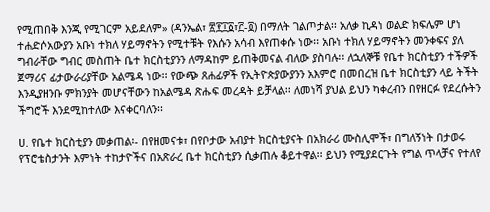የሚጠበቅ እንጂ የሚገርም አይደለም» (ዳንኤል፣ ፳፻፲፩፣፫‐፬) በማለት ገልጦታል፡፡ አለቃ ኪዳነ ወልድ ክፍሌም ሆነ ተሐድሶአውያን አቡነ ተክለ ሃይማኖትን የሚተቹት የእሱን አሳብ እየጠቀሱ ነው፡፡ አቡነ ተክለ ሃይማኖትን መንቀፍና ያለ ግብራቸው ግብር መስጠት ቤተ ክርስቲያንን ለማዳከም ይጠቅመናል ብለው ያስባሉ፡፡ ለኋለኞቹ የቤተ ክርስቲያን ተችዎች ጀማሪና ፊታውራሪያቸው አልሜዳ ነው፡፡ የውጭ ጸሐፊዎች የኢትዮጵያውያንን አእምሮ በመበረዝ ቤተ ክርስቲያን ላይ ትችት እንዲያዘንቡ ምክንያት መሆናቸውን ከአልሜዳ ጽሑፍ መረዳት ይቻላል፡፡ ለመነሻ ያህል ይህን ካቀረብን በየዘርፉ የደረሱትን ችግሮች እንደሚከተለው እናቀርባለን፡፡

ሀ. የቤተ ክርስቲያን መቃጠል፡- በየዘመናቱ፣ በየቦታው አብያተ ክርስቲያናት በአክራሪ ሙስሊሞች፣ በግለኝነት በታወሩ የፕሮቴስታንት እምነት ተከታዮችና በአጽራረ ቤተ ክርስቲያን ሲቃጠሉ ቆይተዋል፡፡ ይህን የሚያደርጉት የግል ጥላቻና የተለየ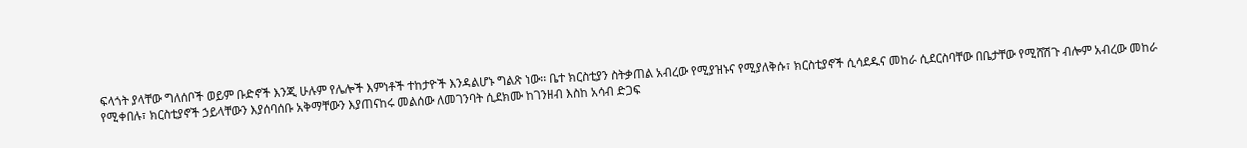ፍላጎት ያላቸው ግለሰቦች ወይም ቡድኖች እንጂ ሁሉም የሌሎች እምነቶች ተከታዮች እንዳልሆኑ ግልጽ ነው፡፡ ቤተ ክርስቲያን ስትቃጠል አብረው የሚያዝኑና የሚያለቅሱ፣ ክርስቲያኖች ሲሳደዱና መከራ ሲደርስባቸው በቤታቸው የሚሸሽጉ ብሎም አብረው መከራ የሚቀበሉ፣ ክርስቲያኖች ኃይላቸውን እያሰባሰቡ አቅማቸውን እያጠናከሩ መልሰው ለመገንባት ሲደክሙ ከገንዘብ እስከ አሳብ ድጋፍ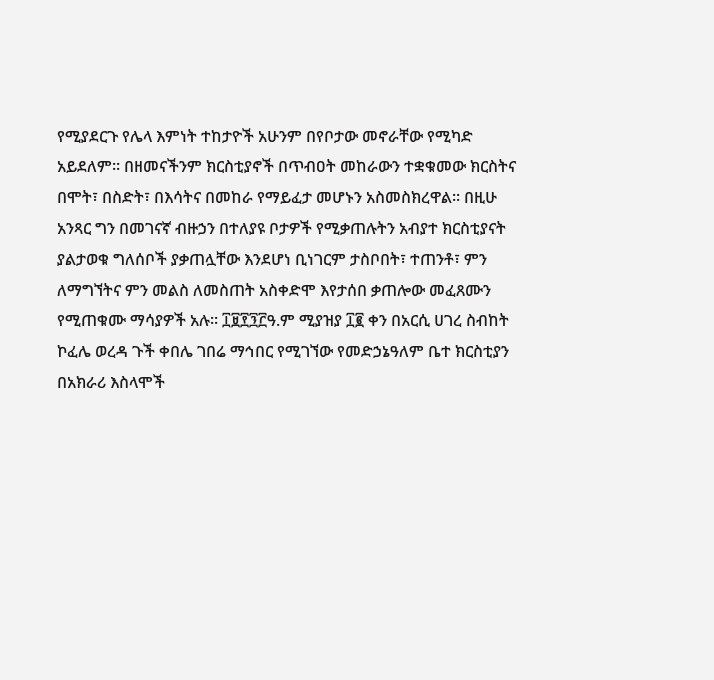የሚያደርጉ የሌላ እምነት ተከታዮች አሁንም በየቦታው መኖራቸው የሚካድ አይደለም፡፡ በዘመናችንም ክርስቲያኖች በጥብዐት መከራውን ተቋቁመው ክርስትና በሞት፣ በስድት፣ በእሳትና በመከራ የማይፈታ መሆኑን አስመስክረዋል፡፡ በዚሁ አንጻር ግን በመገናኛ ብዙኃን በተለያዩ ቦታዎች የሚቃጠሉትን አብያተ ክርስቲያናት ያልታወቁ ግለሰቦች ያቃጠሏቸው እንደሆነ ቢነገርም ታስቦበት፣ ተጠንቶ፣ ምን ለማግኘትና ምን መልስ ለመስጠት አስቀድሞ እየታሰበ ቃጠሎው መፈጸሙን የሚጠቁሙ ማሳያዎች አሉ፡፡ ፲፱፻፺፫ዓ.ም ሚያዝያ ፲፪ ቀን በአርሲ ሀገረ ስብከት ኮፈሌ ወረዳ ጉች ቀበሌ ገበሬ ማኅበር የሚገኘው የመድኃኔዓለም ቤተ ክርስቲያን በአክራሪ እስላሞች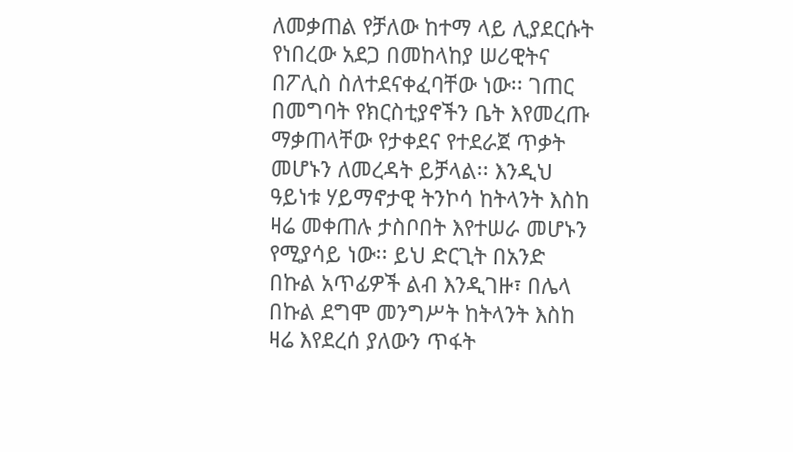ለመቃጠል የቻለው ከተማ ላይ ሊያደርሱት የነበረው አደጋ በመከላከያ ሠሪዊትና በፖሊስ ስለተደናቀፈባቸው ነው፡፡ ገጠር በመግባት የክርስቲያኖችን ቤት እየመረጡ ማቃጠላቸው የታቀደና የተደራጀ ጥቃት መሆኑን ለመረዳት ይቻላል፡፡ እንዲህ ዓይነቱ ሃይማኖታዊ ትንኮሳ ከትላንት እስከ ዛሬ መቀጠሉ ታስቦበት እየተሠራ መሆኑን የሚያሳይ ነው፡፡ ይህ ድርጊት በአንድ በኩል አጥፊዎች ልብ እንዲገዙ፣ በሌላ በኩል ደግሞ መንግሥት ከትላንት እስከ ዛሬ እየደረሰ ያለውን ጥፋት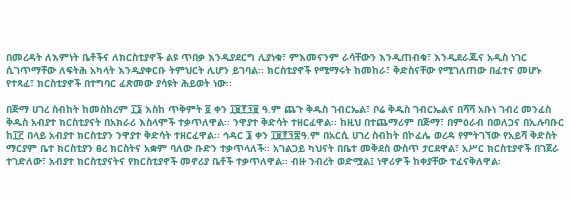በመረዳት ለእምነት ቤቶችና ለክርስቲያኖች ልዩ ጥበቃ እንዲያደርግ ሊያነቁ፣ ምእመናንም ራሳቸውን እንዲጠብቁ፣ እንዲደራጁና አዲስ ነገር ሲገጥማቸው ለፍትሕ አካላት እንዲያቀርቡ ትምህርት ሊሆን ይገባል፡፡ ክርስቲያኖች የሚማሩት ከመከራ፣ ቅድስናቸው የሚገለጠው በፈተና መሆኑ የተጻፈ፣ ክርስቲያኖች በተግባር ፈጽመው ያሳዩት ሕይወት ነው፡፡

በጅማ ሀገረ ስብከት ከመስከረም ፲፮ እስከ ጥቅምት ፬ ቀን ፲፱፻፺፱ ዓ.ም ጨጉ ቅዱስ ገብርኤል፣ ቦሬ ቅዱስ ገብርኤልና በሻሻ አቡነ ገብረ መንፈስ ቅዱስ አብያተ ክርስቲያናት በአክራሪ እስላሞች ተቃጥለዋል፡፡ ንዋያተ ቅድሳት ተዘርፈዋል፡፡ ከዚህ በተጨማሪም በጅማ፣ በምዕራብ በወለጋና በኢሉባቡር ከ፲፫ በላይ አብያተ ክርስቲያን ንዋያተ ቅድሳት ተዘርፈዋል፡፡ ኅዳር ፮ ቀን ፲፱፻፺፰ዓ.ም በአርሲ ሀገረ ስብከት በኮፈሌ ወረዳ የምትገኘው የአይሻ ቅድስት ማርያም ቤተ ክርስቲያን ፀረ ክርስትና አቋም ባለው ቡድን ተቃጥላለች፡፡ አገልጋይ ካህናት በቤተ መቅደስ ውስጥ ታርደዋል፣ አሥር ክርስቲያኖች በገጀራ ተገድለው፣ አብያተ ክርስቲያናትና የክርስቲያኖች መኖሪያ ቤቶች ተቃጥለዋል፡፡ ብዙ ንብረት ወድሟል፤ ነዋሪዎች ከቀያቸው ተፈናቅለዋል፡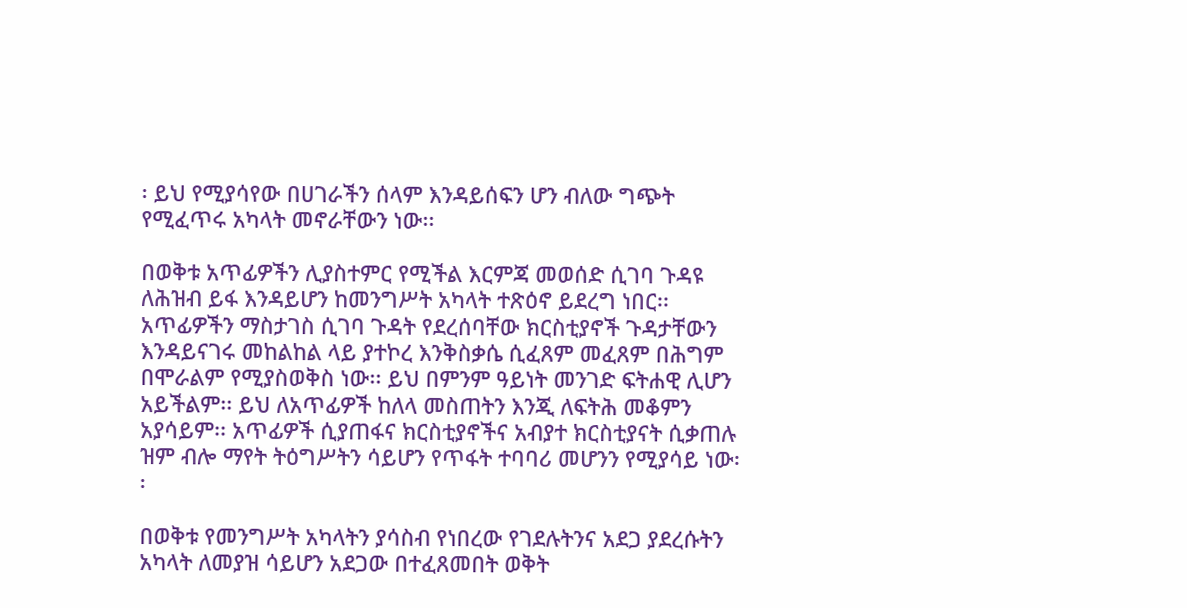፡ ይህ የሚያሳየው በሀገራችን ሰላም እንዳይሰፍን ሆን ብለው ግጭት የሚፈጥሩ አካላት መኖራቸውን ነው፡፡

በወቅቱ አጥፊዎችን ሊያስተምር የሚችል እርምጃ መወሰድ ሲገባ ጉዳዩ ለሕዝብ ይፋ እንዳይሆን ከመንግሥት አካላት ተጽዕኖ ይደረግ ነበር፡፡ አጥፊዎችን ማስታገስ ሲገባ ጉዳት የደረሰባቸው ክርስቲያኖች ጉዳታቸውን እንዳይናገሩ መከልከል ላይ ያተኮረ እንቅስቃሴ ሲፈጸም መፈጸም በሕግም በሞራልም የሚያስወቅስ ነው፡፡ ይህ በምንም ዓይነት መንገድ ፍትሐዊ ሊሆን አይችልም፡፡ ይህ ለአጥፊዎች ከለላ መስጠትን እንጂ ለፍትሕ መቆምን አያሳይም፡፡ አጥፊዎች ሲያጠፋና ክርስቲያኖችና አብያተ ክርስቲያናት ሲቃጠሉ ዝም ብሎ ማየት ትዕግሥትን ሳይሆን የጥፋት ተባባሪ መሆንን የሚያሳይ ነው፡፡

በወቅቱ የመንግሥት አካላትን ያሳስብ የነበረው የገደሉትንና አደጋ ያደረሱትን አካላት ለመያዝ ሳይሆን አደጋው በተፈጸመበት ወቅት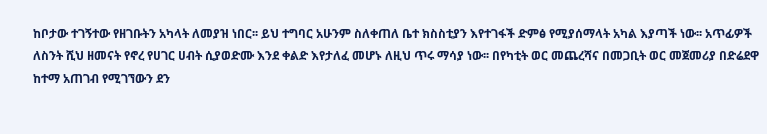ከቦታው ተገኝተው የዘገቡትን አካላት ለመያዝ ነበር፡፡ ይህ ተግባር አሁንም ስለቀጠለ ቤተ ክስስቲያን እየተገፋች ድምፅ የሚያሰማላት አካል እያጣች ነው፡፡ አጥፊዎች ለስንት ሺህ ዘመናት የኖረ የሀገር ሀብት ሲያወድሙ እንደ ቀልድ እየታለፈ መሆኑ ለዚህ ጥሩ ማሳያ ነው፡፡ በየካቲት ወር መጨረሻና በመጋቢት ወር መጀመሪያ በድሬደዋ ከተማ አጠገብ የሚገኘውን ደን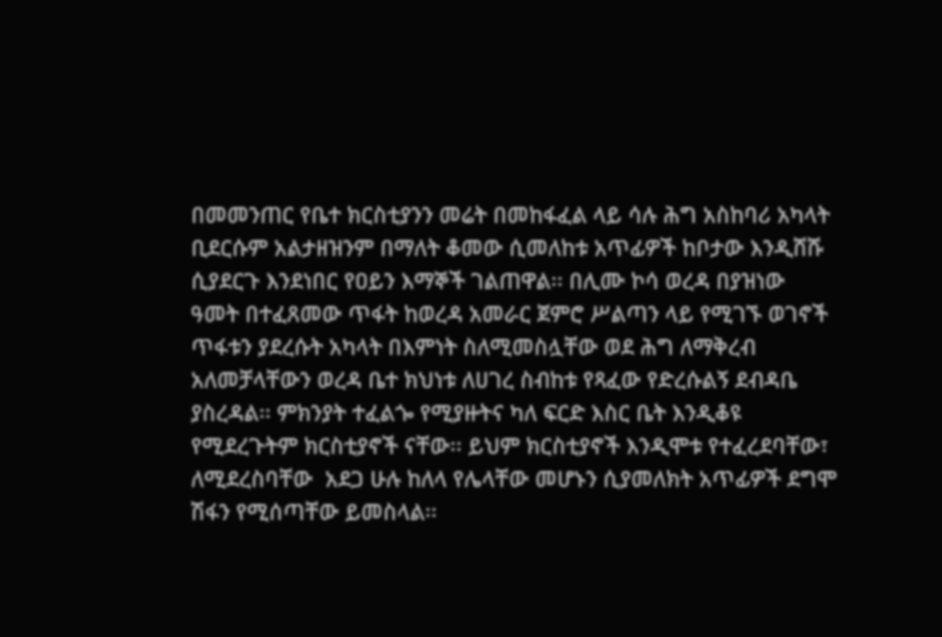በመመንጠር የቤተ ክርስቲያንን መሬት በመከፋፈል ላይ ሳሉ ሕግ አስከባሪ አካላት ቢደርሱም አልታዘዝንም በማለት ቆመው ሲመለከቱ አጥፊዎች ከቦታው እንዲሸሹ ሲያደርጉ እንደነበር የዐይን እማኞች ገልጠዋል፡፡ በሊሙ ኮሳ ወረዳ በያዝነው ዓመት በተፈጸመው ጥፋት ከወረዳ አመራር ጀምሮ ሥልጣን ላይ የሚገኙ ወገኖች ጥፋቱን ያደረሱት አካላት በእምነት ስለሚመስሏቸው ወደ ሕግ ለማቅረብ አለመቻላቸውን ወረዳ ቤተ ክህነቱ ለሀገረ ስብከቱ የጻፈው የድረሱልኝ ደብዳቤ ያስረዳል፡፡ ምክንያት ተፈልጐ የሚያዙትና ካለ ፍርድ እስር ቤት እንዲቆዩ የሚደረጉትም ክርስቲያኖች ናቸው፡፡ ይህም ክርስቲያኖች እንዲሞቱ የተፈረደባቸው፣ ለሚደረስባቸው  አደጋ ሁሉ ከለላ የሌላቸው መሆኑን ሲያመለክት አጥፊዎች ደግሞ ሽፋን የሚሰጣቸው ይመስላል፡፡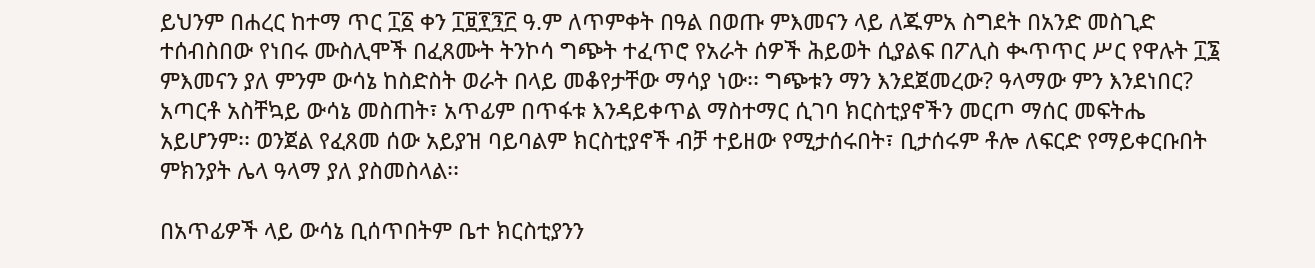ይህንም በሐረር ከተማ ጥር ፲፩ ቀን ፲፱፻፺፫ ዓ.ም ለጥምቀት በዓል በወጡ ምእመናን ላይ ለጁምአ ስግደት በአንድ መስጊድ ተሰብስበው የነበሩ ሙስሊሞች በፈጸሙት ትንኮሳ ግጭት ተፈጥሮ የአራት ሰዎች ሕይወት ሲያልፍ በፖሊስ ቊጥጥር ሥር የዋሉት ፲፮ ምእመናን ያለ ምንም ውሳኔ ከስድስት ወራት በላይ መቆየታቸው ማሳያ ነው፡፡ ግጭቱን ማን እንደጀመረው? ዓላማው ምን እንደነበር? አጣርቶ አስቸኳይ ውሳኔ መስጠት፣ አጥፊም በጥፋቱ እንዳይቀጥል ማስተማር ሲገባ ክርስቲያኖችን መርጦ ማሰር መፍትሔ አይሆንም፡፡ ወንጀል የፈጸመ ሰው አይያዝ ባይባልም ክርስቲያኖች ብቻ ተይዘው የሚታሰሩበት፣ ቢታሰሩም ቶሎ ለፍርድ የማይቀርቡበት ምክንያት ሌላ ዓላማ ያለ ያስመስላል፡፡

በአጥፊዎች ላይ ውሳኔ ቢሰጥበትም ቤተ ክርስቲያንን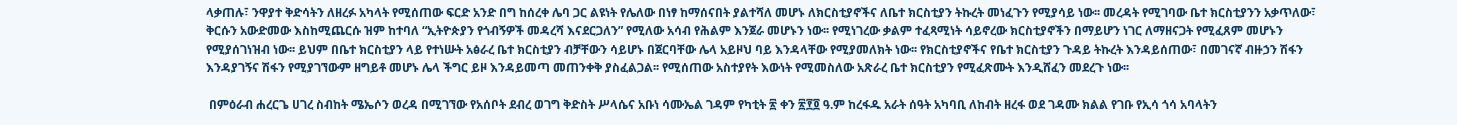ላቃጠሉ፣ ንዋያተ ቅድሳትን ለዘረፉ አካላት የሚሰጠው ፍርድ አንድ በግ ከሰረቀ ሌባ ጋር ልዩነት የሌለው በነፃ ከማሰናበት ያልተሻለ መሆኑ ለክርስቲያኖችና ለቤተ ክርስቲያን ትኩረት መነፈጉን የሚያሳይ ነው፡፡ መረዳት የሚገባው ቤተ ክርስቲያንን አቃጥለው፣ ቅርሱን አውድመው እስከሚጨርሱ ዝም ከተባለ “ኢትዮጵያን የጎብኝዎች መዳረሻ እናደርጋለን” የሚለው አሳብ የሕልም እንጀራ መሆኑን ነው፡፡ የሚነገረው ቃልም ተፈጻሚነት ሳይኖረው ክርስቲያኖችን በማይሆን ነገር ለማዘናጋት የሚፈጸም መሆኑን የሚያሰገነዝብ ነው፡፡ ይህም በቤተ ክርስቲያን ላይ የተነሡት አፅራረ ቤተ ክርስቲያን ብቻቸውን ሳይሆኑ በጀርባቸው ሌላ አይዞህ ባይ እንዳላቸው የሚያመለክት ነው፡፡ የክርስቲያኖችና የቤተ ክርስቲያን ጉዳይ ትኩረት እንዳይሰጠው፣ በመገናኛ ብዙኃን ሽፋን እንዳያገኝና ሽፋን የሚያገኘውም ዘግይቶ መሆኑ ሌላ ችግር ይዞ እንዳይመጣ መጠንቀቅ ያስፈልጋል፡፡ የሚሰጠው አስተያየት እውነት የሚመስለው አጽራረ ቤተ ክርስቲያን የሚፈጽሙት እንዲሸፈን መደረጉ ነው፡፡

 በምዕራብ ሐረርጌ ሀገረ ስብከት ሜኤሶን ወረዳ በሚገኘው የአሰቦት ደብረ ወገግ ቅድስት ሥላሴና አቡነ ሳሙኤል ገዳም የካቲት ፳ ቀን ፳፻፬ ዓ.ም ከረፋዱ አራት ሰዓት አካባቢ ለከብት ዘረፋ ወደ ገዳሙ ክልል የገቡ የኢሳ ጎሳ አባላትን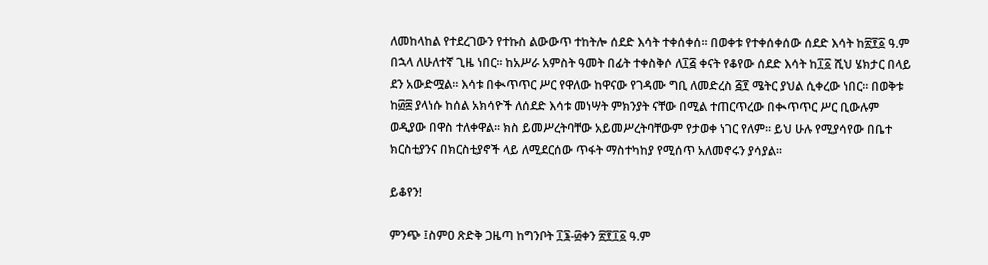ለመከላከል የተደረገውን የተኩስ ልውውጥ ተከትሎ ሰደድ እሳት ተቀሰቀሰ፡፡ በወቀቱ የተቀሰቀሰው ሰደድ እሳት ከ፳፻፩ ዓ.ም በኋላ ለሁለተኛ ጊዜ ነበር፡፡ ከአሥራ አምስት ዓመት በፊት ተቀስቅሶ ለ፲፭ ቀናት የቆየው ሰደድ እሳት ከ፲፩ ሺህ ሄክታር በላይ ደን አውድሟል፡፡ እሳቱ በቊጥጥር ሥር የዋለው ከዋናው የገዳሙ ግቢ ለመድረስ ፭፻ ሜትር ያህል ሲቀረው ነበር፡፡ በወቅቱ ከ፴፰ ያላነሱ ከሰል አክሳዮች ለሰደድ እሳቱ መነሣት ምክንያት ናቸው በሚል ተጠርጥረው በቊጥጥር ሥር ቢውሉም ወዲያው በዋስ ተለቀዋል፡፡ ክስ ይመሥረትባቸው አይመሥረትባቸውም የታወቀ ነገር የለም፡፡ ይህ ሁሉ የሚያሳየው በቤተ ክርስቲያንና በክርስቲያኖች ላይ ለሚደርሰው ጥፋት ማስተካከያ የሚሰጥ አለመኖሩን ያሳያል፡፡

ይቆየን!

ምንጭ ፤ስምዐ ጽድቅ ጋዜጣ ከግንቦት ፲፮-፴ቀን ፳፻፲፩ ዓ.ም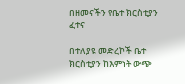በዘመናችን የቤተ ክርስቲያን ፈተና

በተለያዩ መድረኮች ቤተ ክርስቲያን ከእምነት ውጭ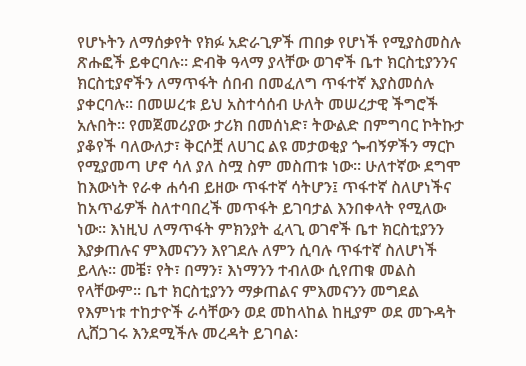የሆኑትን ለማሰቃየት የክፉ አድራጊዎች ጠበቃ የሆነች የሚያስመስሉ ጽሑፎች ይቀርባሉ፡፡ ድብቅ ዓላማ ያላቸው ወገኖች ቤተ ክርስቲያንንና ክርስቲያኖችን ለማጥፋት ሰበብ በመፈለግ ጥፋተኛ እያስመሰሉ ያቀርባሉ፡፡ በመሠረቱ ይህ አስተሳሰብ ሁለት መሠረታዊ ችግሮች አሉበት፡፡ የመጀመሪያው ታሪክ በመሰነድ፣ ትውልድ በምግባር ኮትኩታ ያቆየች ባለውለታ፣ ቅርሶቿ ለሀገር ልዩ መታወቂያ ጐብኝዎችን ማርኮ የሚያመጣ ሆኖ ሳለ ያለ ስሟ ስም መስጠቱ ነው፡፡ ሁለተኛው ደግሞ ከእውነት የራቀ ሐሳብ ይዘው ጥፋተኛ ሳትሆን፤ ጥፋተኛ ስለሆነችና ከአጥፊዎች ስለተባበረች መጥፋት ይገባታል እንበቀላት የሚለው ነው፡፡ እነዚህ ለማጥፋት ምክንያት ፈላጊ ወገኖች ቤተ ክርስቲያንን እያቃጠሉና ምእመናንን እየገደሉ ለምን ሲባሉ ጥፋተኛ ስለሆነች ይላሉ፡፡ መቼ፣ የት፣ በማን፣ እነማንን ተብለው ሲየጠቁ መልስ የላቸውም፡፡ ቤተ ክርስቲያንን ማቃጠልና ምእመናንን መግደል የእምነቱ ተከታዮች ራሳቸውን ወደ መከላከል ከዚያም ወደ መጉዳት ሊሸጋገሩ እንደሚችሉ መረዳት ይገባል፡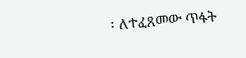፡ ለተፈጸመው ጥፋት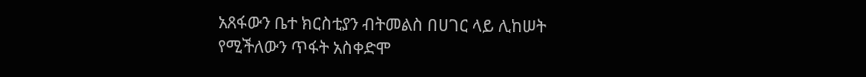አጸፋውን ቤተ ክርስቲያን ብትመልስ በሀገር ላይ ሊከሠት የሚችለውን ጥፋት አስቀድሞ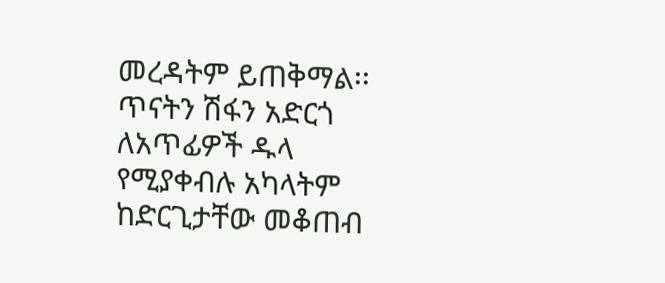መረዳትም ይጠቅማል፡፡ ጥናትን ሽፋን አድርጎ ለአጥፊዎች ዱላ የሚያቀብሉ አካላትም ከድርጊታቸው መቆጠብ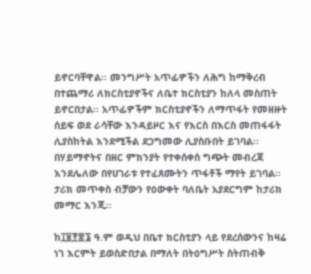ይኖርባቸዋል፡፡ መንግሥት አጥፊዎችን ለሕግ ከማቅረብ በተጨማሪ ለክርስቲያኖችና ለቤተ ክርስቲያን ከለላ መስጠት ይኖርበታል፡፡ አጥፊዎችም ክርስቲያኖችን ለማጥፋት የመዘዙት ሰይፍ ወደ ራሳቸው እንዳይዞር እና የእርስ በእርስ መጠፋፋት ሊያስከትል እንደሚችል ደጋግመው ሊያስቡበት ይገባል፡፡ በሃይማኖትና በዘር ምክንያት የተቀሰቀሰ ግጭት መብረጃ እንደሌለው በየሀገራቱ የተፈጸሙትን ጥፋቶች ማየት ይገባል፡፡ ታሪክ መጥቀስ ብቻውን የዕውቀት ባለቤት አያደርግም ከታሪክ መማር እንጂ፡፡

ከ፲፱፻፷፮ ዓ.ም ወዲህ በቤተ ክርስቲያን ላይ የደረሰውንና ከዛሬ ነገ እርምት ይወስድበታል በማለት በትዕግሥት ስትጠብቅ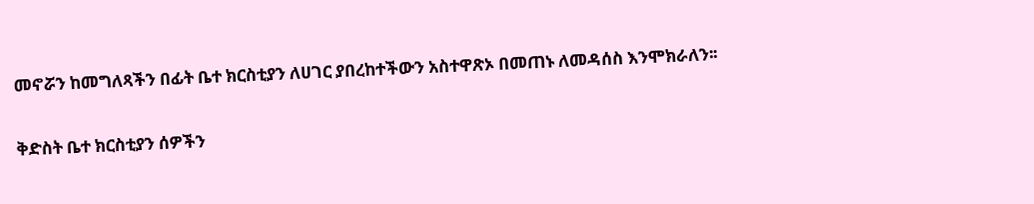መኖሯን ከመግለጻችን በፊት ቤተ ክርስቲያን ለሀገር ያበረከተችውን አስተዋጽኦ በመጠኑ ለመዳሰስ እንሞክራለን፡፡

ቅድስት ቤተ ክርስቲያን ሰዎችን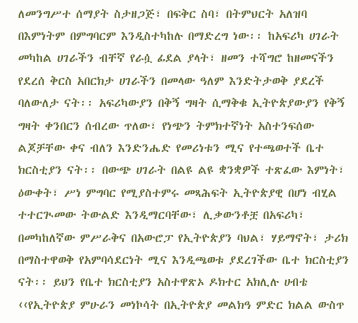ለመንግሥተ ሰማያት ስታዘጋጅ፣ በፍቅር ስባ፣ በትምህርት አለዝባ በእምነትም በምግባርም እንዲስተካከሉ በማድረግ ነው፡፡ ከአፍሪካ ሀገራት መካከል ሀገራችን ብቸኛ የራሷ ፊደል ያላት፣ ዘመን ተሻግሮ ከዘመናችን የደረሰ ቅርስ አበርክታ ሀገራችን በመላው ዓለም እንድትታወቅ ያደረች ባለውለታ ናት፡፡ አፍሪካውያን በቅኝ ግዛት ሲማቅቁ ኢትዮጵያውያን የቅኝ ግዛት ቀንበርን ሰብረው ጥለው፣ የነጭን ትምክተኛነት አስተንፍሰው ልጆቻቸው ቀና ብለን እንድንሔድ የመሪነቱን ሚና የተጫወተች ቤተ ክርስቲያን ናት፡፡ በውጭ ሀገራት በልዩ ልዩ ቋንቋዎች ተጽፈው እምነት፣ ዕውቀት፣ ሥነ ምግባር የሚያስተምሩ መጻሕፍት ኢትዮጵያዊ በሆነ ብሂል ተተርጒመው ትውልድ እንዲማርባቸው፣ ሊቃውንቶቿ በአፍሪካ፣ በመካከለኛው ምሥራቅና በአውሮፓ የኢትዮጵያን ባህል፣ ሃይማኖት፣ ታሪክ በማስተዋወቅ የአምባሳደርነት ሚና እንዲጫወቱ ያደረገችው ቤተ ክርስቲያን ናት፡፡ ይህን የቤተ ክርስቲያን አስተዋጽኦ ዶክተር አክሊሉ ሀብቴ ‹‹የኢትዮጵያ ምሁራን መነኮሳት በኢትዮጵያ መልክዓ ምድር ክልል ውስጥ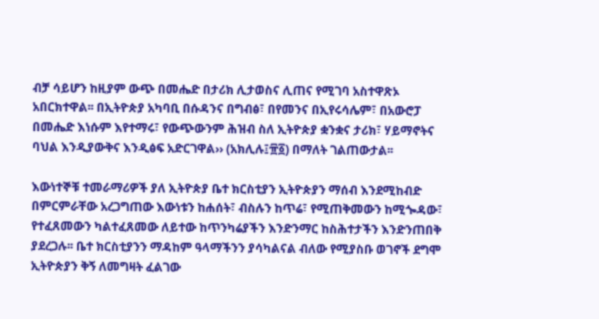ብቻ ሳይሆን ከዚያም ውጭ በመሔድ በታሪክ ሊታወስና ሊጠና የሚገባ አስተዋጽኦ አበርክተዋል፡፡ በኢትዮጵያ አካባቢ በሱዳንና በግብፅ፣ በየመንና በኢየሩሳሌም፣ በአውሮፓ በመሔድ እነሱም እየተማሩ፣ የውጭውንም ሕዝብ ስለ ኢትዮጵያ ቋንቋና ታሪክ፣ ሃይማኖትና ባህል እንዲያውቅና እንዲፅፍ አድርገዋል›› (አክሊሉ፤፹፩) በማለት ገልጠውታል፡፡

እውነተኞቹ ተመራማሪዎች ያለ ኢትዮጵያ ቤተ ክርስቲያን ኢትዮጵያን ማሰብ እንደሚከብድ በምርምራቸው አረጋግጠው እውነቱን ከሐሰት፣ ብስሉን ከጥሬ፣ የሚጠቅመውን ከሚጐዳው፣ የተፈጸመውን ካልተፈጸመው ለይተው ከጥንካሬያችን እንድንማር ከስሕተታችን እንድንጠበቅ ያደረጋሉ፡፡ ቤተ ክርስቲያንን ማዳከም ዓላማችንን ያሳካልናል ብለው የሚያስቡ ወገኖች ደግሞ ኢትዮጵያን ቅኝ ለመግዛት ፈልገው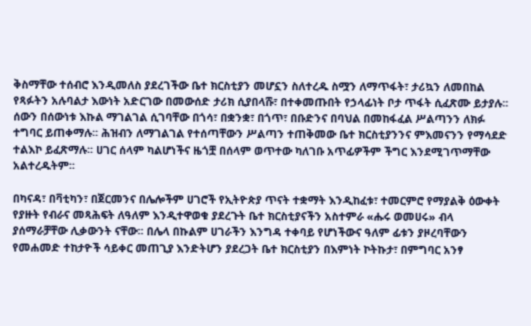ቅስማቸው ተሰብሮ እንዲመለስ ያደረገችው ቤተ ክርስቲያን መሆኗን ስለተረዱ ስሟን ለማጥፋት፣ ታሪኳን ለመበከል የጻፉትን አሉባልታ እውነት አድርገው በመውሰድ ታሪክ ሲያበላሹ፣ በተቀመጡበት የኃላፊነት ቦታ ጥፋት ሲፈጽሙ ይታያሉ፡፡ ሰውን በሰውነቱ እኩል ማገልገል ሲገባቸው በጎሳ፣ በቋንቋ፣ በጎጥ፣ በቡድንና በባህል በመከፋፈል ሥልጣንን ለክፉ ተግባር ይጠቀማሉ፡፡ ሕዝብን ለማገልገል የተሰጣቸውን ሥልጣን ተጠቅመው ቤተ ክርስቲያንንና ምእመናንን የማሳደድ ተልእኮ ይፈጽማሉ፡፡ ሀገር ሰላም ካልሆነችና ዜጎቿ በሰላም ወጥተው ካለገቡ አጥፊዎችም ችግር እንደሚገጥማቸው አልተረዱትም፡፡

በካናዳ፣ በቫቲካን፣ በጀርመንና በሌሎችም ሀገሮች የኢትዮጵያ ጥናት ተቋማት እንዲከፈቱ፣ ተመርምሮ የማያልቅ ዕውቀት የያዙት የብራና መጻሕፍት ለዓለም እንዲተዋወቁ ያደረጉት ቤተ ክርስቲያናችን አስተምራ «ሑሩ ወመሀሩ» ብላ ያሰማራቻቸው ሊቃውንት ናቸው፡፡ በሌላ በኩልም ሀገራችን እንግዳ ተቀባይ የሆነችውና ዓለም ፊቱን ያዞረባቸውን የመሐመድ ተከታዮች ሳይቀር መጠጊያ እንድትሆን ያደረጋት ቤተ ክርስቲያን በእምነት ኮትኩታ፣ በምግባር አንፃ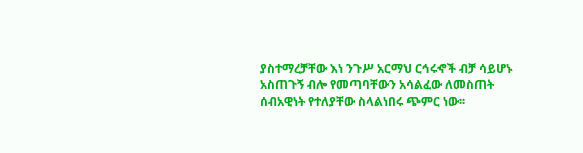ያስተማረቻቸው እነ ንጉሥ አርማህ ርኅሩኆች ብቻ ሳይሆኑ አስጠጉኝ ብሎ የመጣባቸውን አሳልፈው ለመስጠት ሰብአዊነት የተለያቸው ስላልነበሩ ጭምር ነው፡፡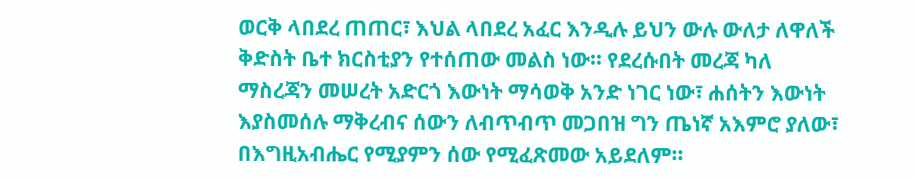ወርቅ ላበደረ ጠጠር፣ እህል ላበደረ አፈር እንዲሉ ይህን ውሉ ውለታ ለዋለች ቅድስት ቤተ ክርስቲያን የተሰጠው መልስ ነው፡፡ የደረሱበት መረጃ ካለ ማስረጃን መሠረት አድርጎ እውነት ማሳወቅ አንድ ነገር ነው፣ ሐሰትን እውነት እያስመሰሉ ማቅረብና ሰውን ለብጥብጥ መጋበዝ ግን ጤነኛ አእምሮ ያለው፣ በእግዚአብሔር የሚያምን ሰው የሚፈጽመው አይደለም፡፡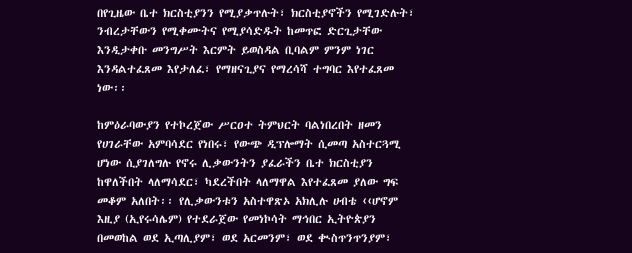በየጊዜው ቤተ ክርስቲያንን የሚያቃጥሉት፣ ክርስቲያኖችን የሚገድሉት፣ ንብረታቸውን የሚቀሙትና የሚያሳድዱት ከመጥፎ ድርጊታቸው እንዲታቀቡ መንግሥት እርምት ይወስዳል ቢባልም ምንም ነገር እንዳልተፈጸመ እየታለፈ፣ የማዘናጊያና የማረሳሻ ተግባር እየተፈጸመ ነው፡፡

ከምዕራባውያን የተኮረጀው ሥርዐተ ትምህርት ባልነበረበት ዘመን የሀገራቸው አምባሳደር የነበሩ፣ የውጭ ዲፕሎማት ሲመጣ አስተርጓሚ ሆነው ሲያገለግሉ የኖሩ ሊቃውንትን ያፈራችን ቤተ ክርስቲያን ከዋለችበት ላለማሳደር፣ ካደረችበት ላለማዋል እየተፈጸመ ያለው ግፍ መቆም አለበት፡፡ የሊቃውንቱን አስተዋጽኦ አክሊሉ ሀብቴ ‹‹ሆኖም እዚያ (ኢየሩሳሌም) የተደራጀው የመነኮሳት ማኅበር ኢትዮጵያን በመወከል ወደ ኢጣሊያም፣ ወደ አርመንም፣ ወደ ቊስጥንጥንያም፣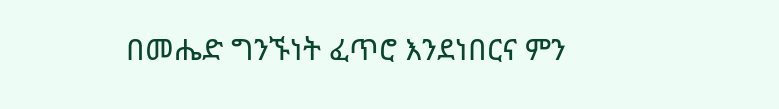በመሔድ ግንኙነት ፈጥሮ እንደነበርና ምን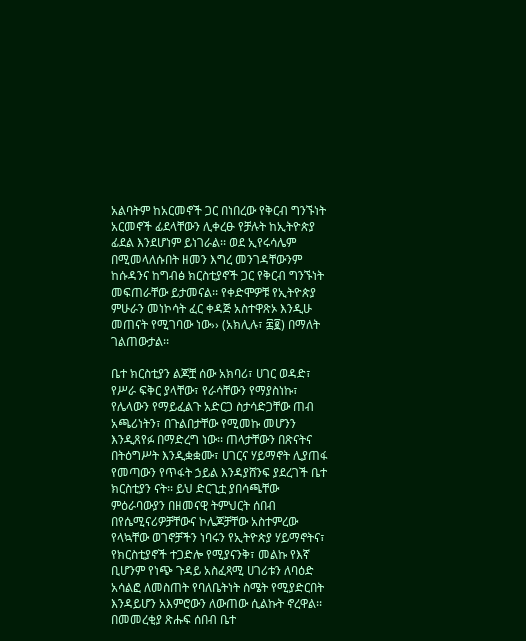አልባትም ከአርመኖች ጋር በነበረው የቅርብ ግንኙነት አርመኖች ፊደላቸውን ሊቀረፁ የቻሉት ከኢትዮጵያ ፊደል እንደሆነም ይነገራል፡፡ ወደ ኢየሩሳሌም በሚመላለሱበት ዘመን እግረ መንገዳቸውንም ከሱዳንና ከግብፅ ክርስቲያኖች ጋር የቅርብ ግንኙነት መፍጠራቸው ይታመናል፡፡ የቀድሞዎቹ የኢትዮጵያ ምሁራን መነኮሳት ፈር ቀዳጅ አስተዋጽኦ እንዲሁ መጠናት የሚገባው ነው›› (አክሊሉ፣ ፷፪) በማለት ገልጠውታል፡፡

ቤተ ክርስቲያን ልጆቿ ሰው አክባሪ፣ ሀገር ወዳድ፣ የሥራ ፍቅር ያላቸው፣ የራሳቸውን የማያስነኩ፣ የሌላውን የማይፈልጉ አድርጋ ስታሳድጋቸው ጠብ አጫሪነትን፣ በጉልበታቸው የሚመኩ መሆንን እንዲጸየፉ በማድረግ ነው፡፡ ጠላታቸውን በጽናትና በትዕግሥት እንዲቋቋሙ፣ ሀገርና ሃይማኖት ሊያጠፋ የመጣውን የጥፋት ኃይል እንዳያሸንፍ ያደረገች ቤተ ክርስቲያን ናት፡፡ ይህ ድርጊቷ ያበሳጫቸው ምዕራባውያን በዘመናዊ ትምህርት ሰበብ በየሴሚናሪዎቻቸውና ኮሌጆቻቸው አስተምረው የላኳቸው ወገኖቻችን ነባሩን የኢትዮጵያ ሃይማኖትና፣ የክርስቲያኖች ተጋድሎ የሚያናንቅ፣ መልኩ የእኛ ቢሆንም የነጭ ጉዳይ አስፈጻሚ ሀገሪቱን ለባዕድ አሳልፎ ለመስጠት የባለቤትነት ስሜት የሚያድርበት እንዳይሆን አእምሮውን ለውጠው ሲልኩት ኖረዋል፡፡ በመመረቂያ ጽሑፍ ሰበብ ቤተ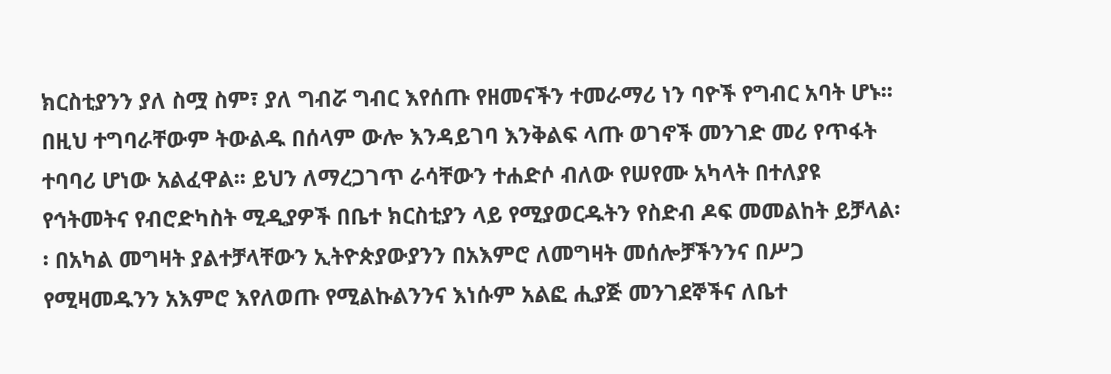ክርስቲያንን ያለ ስሟ ስም፣ ያለ ግብሯ ግብር እየሰጡ የዘመናችን ተመራማሪ ነን ባዮች የግብር አባት ሆኑ፡፡ በዚህ ተግባራቸውም ትውልዱ በሰላም ውሎ እንዳይገባ እንቅልፍ ላጡ ወገኖች መንገድ መሪ የጥፋት ተባባሪ ሆነው አልፈዋል፡፡ ይህን ለማረጋገጥ ራሳቸውን ተሐድሶ ብለው የሠየሙ አካላት በተለያዩ የኅትመትና የብሮድካስት ሚዲያዎች በቤተ ክርስቲያን ላይ የሚያወርዱትን የስድብ ዶፍ መመልከት ይቻላል፡፡ በአካል መግዛት ያልተቻላቸውን ኢትዮጵያውያንን በአእምሮ ለመግዛት መሰሎቻችንንና በሥጋ የሚዛመዱንን አእምሮ እየለወጡ የሚልኩልንንና እነሱም አልፎ ሒያጅ መንገደኞችና ለቤተ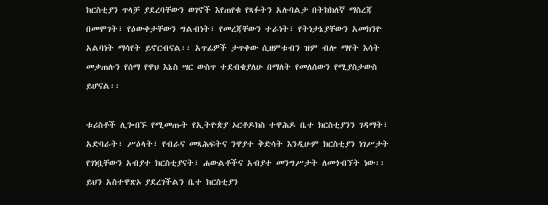ክርስቲያን ጥላቻ ያደረባቸውን ወገኖች እየጠየቁ የጻፉትን አሉባልታ በትክክለኛ ማስረጃ በመሞገት፣ የዕውቀታቸውን ግልብነት፣ የመረጃቸውን ተራነት፣ የትነታኔያቸውን አመክንዮ አልባነት ማሳየት ይኖርብናል፡፡ አጥፊዎች ታጥቀው ሲዘምቱብን ዝም ብሎ ማየት እሳት መቃጠሉን የሰማ የዋህ እኔስ ሣር ውስጥ ተደብቄያለሁ በማለት የመለሰውን የሚያስታውስ ይሆናል፡፡

ቱሪስቶች ሊጐበኙ የሚመጡት የኢትዮጵያ ኦርቶዶክስ ተዋሕዶ ቤተ ክርስቲያንን ገዳማት፣ አድባራት፣ ሥዕላት፣ የብራና መጻሕፍትና ንዋያተ ቅድሳት እንዲሁም ክርስቲያን ነገሥታት የገነቧቸውን አብያተ ክርስቲያናት፣ ሐውልቶችና አብያተ መንግሥታት ለመጎብኘት ነው፡፡ ይህን አስተዋጽኦ ያደረገችልን ቤተ ክርስቲያን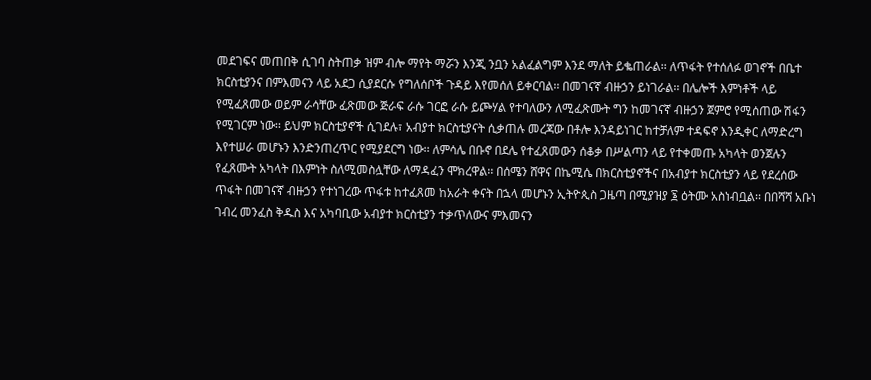መደገፍና መጠበቅ ሲገባ ስትጠቃ ዝም ብሎ ማየት ማሯን እንጂ ንቧን አልፈልግም እንደ ማለት ይቈጠራል፡፡ ለጥፋት የተሰለፉ ወገኖች በቤተ ክርስቲያንና በምእመናን ላይ አደጋ ሲያደርሱ የግለሰቦች ጉዳይ እየመሰለ ይቀርባል፡፡ በመገናኛ ብዙኃን ይነገራል፡፡ በሌሎች እምነቶች ላይ የሚፈጸመው ወይም ራሳቸው ፈጽመው ጅራፍ ራሱ ገርፎ ራሱ ይጮሃል የተባለውን ለሚፈጽሙት ግን ከመገናኛ ብዙኃን ጀምሮ የሚሰጠው ሽፋን የሚገርም ነው፡፡ ይህም ክርስቲያኖች ሲገደሉ፣ አብያተ ክርስቲያናት ሲቃጠሉ መረጃው በቶሎ እንዳይነገር ከተቻለም ተዳፍኖ እንዲቀር ለማድረግ እየተሠራ መሆኑን እንድንጠረጥር የሚያደርግ ነው፡፡ ለምሳሌ በቡኖ በደሌ የተፈጸመውን ሰቆቃ በሥልጣን ላይ የተቀመጡ አካላት ወንጀሉን የፈጸሙት አካላት በእምነት ስለሚመስሏቸው ለማዳፈን ሞክረዋል፡፡ በሰሜን ሸዋና በኬሚሴ በክርስቲያኖችና በአብያተ ክርስቲያን ላይ የደረሰው ጥፋት በመገናኛ ብዙኃን የተነገረው ጥፋቱ ከተፈጸመ ከአራት ቀናት በኋላ መሆኑን ኢትዮጲስ ጋዜጣ በሚያዝያ ፮ ዕትሙ አስነብቧል፡፡ በበሻሻ አቡነ ገብረ መንፈስ ቅዱስ እና አካባቢው አብያተ ክርስቲያን ተቃጥለውና ምእመናን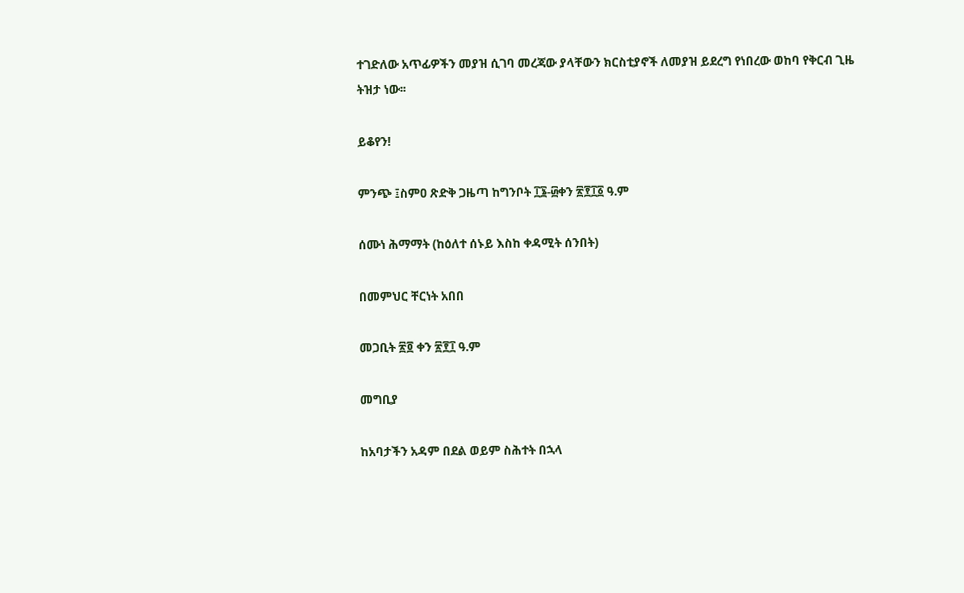ተገድለው አጥፊዎችን መያዝ ሲገባ መረጃው ያላቸውን ክርስቲያኖች ለመያዝ ይደረግ የነበረው ወከባ የቅርብ ጊዜ ትዝታ ነው፡፡

ይቆየን!

ምንጭ ፤ስምዐ ጽድቅ ጋዜጣ ከግንቦት ፲፮-፴ቀን ፳፻፲፩ ዓ.ም

ሰሙነ ሕማማት (ከዕለተ ሰኑይ እስከ ቀዳሚት ሰንበት)

በመምህር ቸርነት አበበ

መጋቢት ፳፬ ቀን ፳፻፲ ዓ.ም

መግቢያ

ከአባታችን አዳም በደል ወይም ስሕተት በኋላ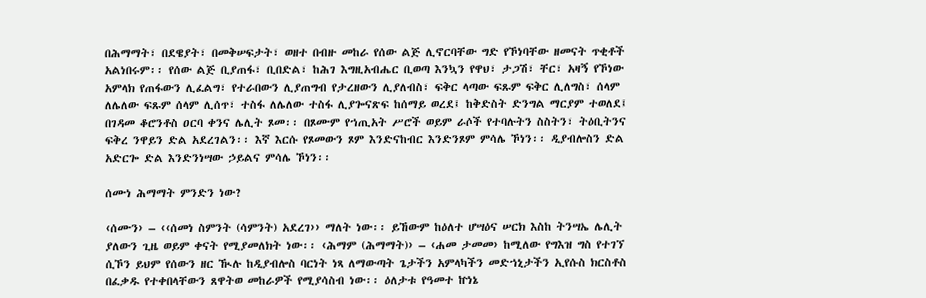በሕማማት፣ በደዌያት፣ በመቅሠፍታት፣ ወዘተ በብዙ መከራ የሰው ልጅ ሊኖርባቸው ግድ የኾነባቸው ዘመናት ጥቂቶች አልነበሩም፡፡ የሰው ልጅ ቢያጠፋ፣ ቢበድል፣ ከሕገ እግዚአብሔር ቢወጣ እንኳን የዋህ፣ ታጋሽ፣ ቸር፣ አዛኝ የኾነው አምላክ የጠፋውን ሊፈልግ፣ የተራበውን ሊያጠግብ የታረዘውን ሊያለብስ፣ ፍቅር ላጣው ፍጹም ፍቅር ሊለግስ፣ ሰላም ለሌለው ፍጹም ሰላም ሊሰጥ፣ ተስፋ ለሌለው ተስፋ ሊያጐናጽፍ ከሰማይ ወረደ፤ ከቅድስት ድንግል ማርያም ተወለደ፤ በገዳመ ቆሮንቶስ ዐርባ ቀንና ሌሊት ጾመ፡፡ በጾሙም የኀጢአት ሥሮች ወይም ራሶች የተባሉትን ስስትን፣ ትዕቢትንና ፍቅረ ንዋይን ድል አደረገልን፡፡ እኛ እርሱ የጾመውን ጾም እንድናከብር እንድንጾም ምሳሌ ኾነን፡፡ ዲያብሎስን ድል አድርጐ ድል እንድንነሣው ኃይልና ምሳሌ ኾነን፡፡

ሰሙነ ሕማማት ምንድን ነው?

‹ሰሙን› – ‹‹ሰመነ ስምንት (ሳምንት) አደረገ›› ማለት ነው፡፡ ይኸውም ከዕለተ ሆሣዕና ሠርክ እስከ ትንሣኤ ሌሊት ያለውን ጊዜ ወይም ቀናት የሚያመለክት ነው፡፡ ‹ሕማም (ሕማማት)› – ‹ሐመ ታመመ› ከሚለው የግእዝ ግስ የተገኘ ሲኾን ይህም የሰውን ዘር ዂሉ ከዲያብሎስ ባርነት ነጻ ለማውጣት ጌታችን አምላካችን መድኀኒታችን ኢየሱስ ክርስቶስ በፈቃዱ የተቀበላቸውን ጸዋትወ መከራዎች የሚያሳስብ ነው፡፡ ዕለታቱ የዓመተ ኵነኔ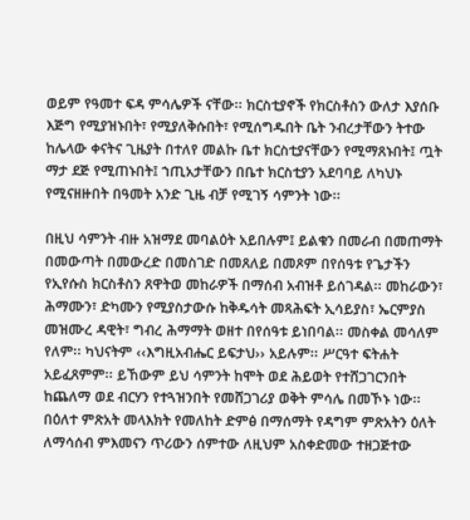ወይም የዓመተ ፍዳ ምሳሌዎች ናቸው፡፡ ክርስቲያኖች የክርስቶስን ውለታ እያሰቡ እጅግ የሚያዝኑበት፣ የሚያለቅሱበት፣ የሚሰግዱበት ቤት ንብረታቸውን ትተው ከሌላው ቀናትና ጊዜያት በተለየ መልኩ ቤተ ክርስቲያናቸውን የሚማጸኑበት፤ ጧት ማታ ደጅ የሚጠኑበት፤ ኀጢአታቸውን በቤተ ክርስቲያን አደባባይ ለካህኑ የሚናዘዙበት በዓመት አንድ ጊዜ ብቻ የሚገኝ ሳምንት ነው፡፡

በዚህ ሳምንት ብዙ አዝማደ መባልዕት አይበሉም፤ ይልቁን በመራብ በመጠማት በመውጣት በመውረድ በመስገድ በመጸለይ በመጾም በየሰዓቱ የጌታችን የኢየሱስ ክርስቶስን ጸዋትወ መከራዎች በማሰብ አብዝቶ ይሰገዳል፡፡ መከራውን፣ ሕማሙን፣ ድካሙን የሚያስታውሱ ከቅዱሳት መጻሕፍት ኢሳይያስ፣ ኤርምያስ መዝሙረ ዳዊት፣ ግብረ ሕማማት ወዘተ በየሰዓቱ ይነበባል፡፡ መስቀል መሳለም የለም፡፡ ካህናትም ‹‹እግዚአብሔር ይፍታህ›› አይሉም፡፡ ሥርዓተ ፍትሐት አይፈጸምም፡፡ ይኸውም ይህ ሳምንት ከሞት ወደ ሕይወት የተሸጋገርንበት ከጨለማ ወደ ብርሃን የተጓዝንበት የመሸጋገሪያ ወቅት ምሳሌ በመኾኑ ነው፡፡ በዕለተ ምጽአት መላእክት የመለከት ድምፅ በማሰማት የዳግም ምጽአትን ዕለት ለማሳሰብ ምእመናን ጥሪውን ሰምተው ለዚህም አስቀድመው ተዘጋጅተው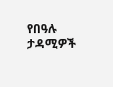የበዓሉ ታዳሚዎች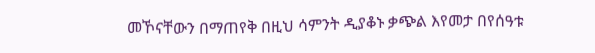መኾናቸውን በማጠየቅ በዚህ ሳምንት ዲያቆኑ ቃጭል እየመታ በየሰዓቱ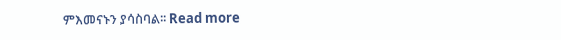ምእመናኑን ያሳስባል፡፡ Read more